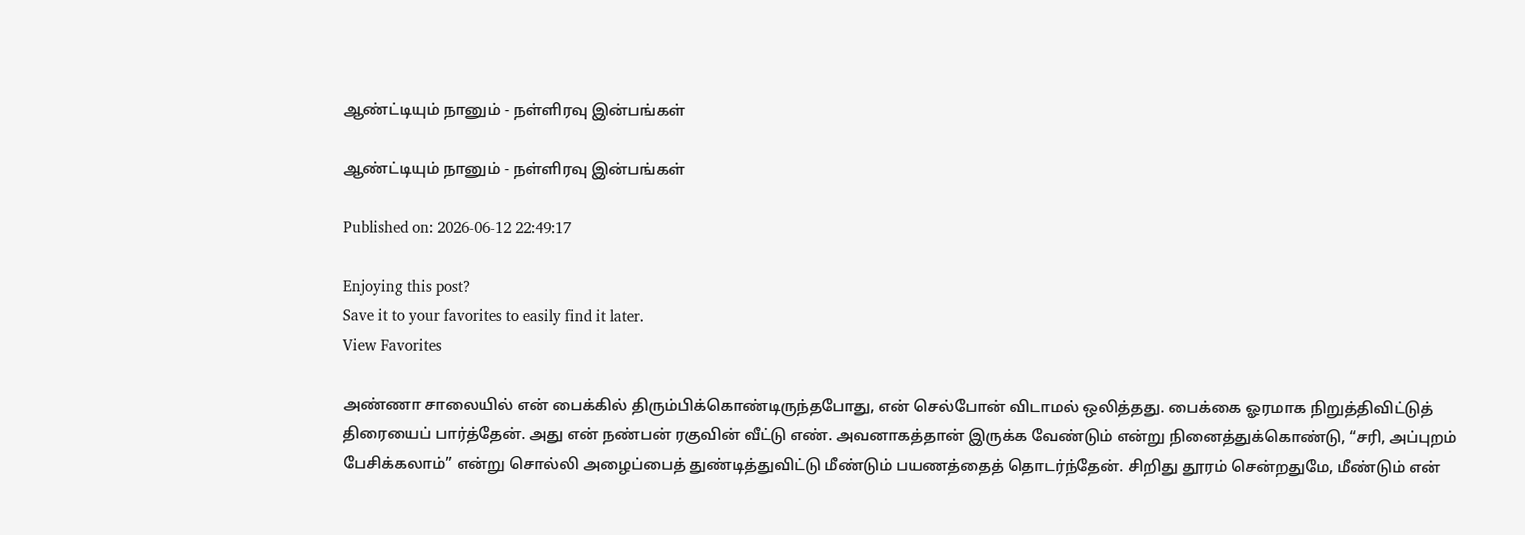ஆண்ட்டியும் நானும் - நள்ளிரவு இன்பங்கள்

ஆண்ட்டியும் நானும் - நள்ளிரவு இன்பங்கள்

Published on: 2026-06-12 22:49:17

Enjoying this post?
Save it to your favorites to easily find it later.
View Favorites

அண்ணா சாலையில் என் பைக்கில் திரும்பிக்கொண்டிருந்தபோது, என் செல்போன் விடாமல் ஒலித்தது. பைக்கை ஓரமாக நிறுத்திவிட்டுத் திரையைப் பார்த்தேன். அது என் நண்பன் ரகுவின் வீட்டு எண். அவனாகத்தான் இருக்க வேண்டும் என்று நினைத்துக்கொண்டு, “சரி, அப்புறம் பேசிக்கலாம்” என்று சொல்லி அழைப்பைத் துண்டித்துவிட்டு மீண்டும் பயணத்தைத் தொடர்ந்தேன். சிறிது தூரம் சென்றதுமே, மீண்டும் என்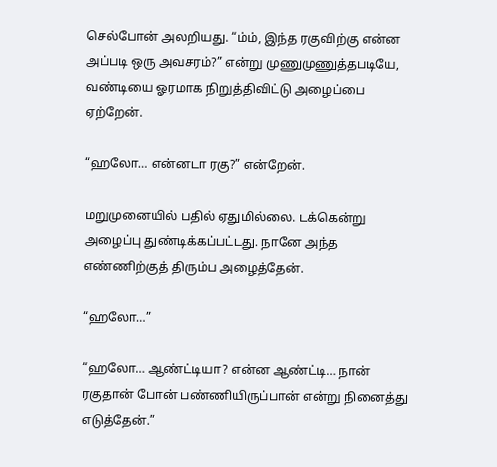செல்போன் அலறியது. “ம்ம், இந்த ரகுவிற்கு என்ன அப்படி ஒரு அவசரம்?” என்று முணுமுணுத்தபடியே, வண்டியை ஓரமாக நிறுத்திவிட்டு அழைப்பை ஏற்றேன்.

“ஹலோ… என்னடா ரகு?” என்றேன்.

மறுமுனையில் பதில் ஏதுமில்லை. டக்கென்று அழைப்பு துண்டிக்கப்பட்டது. நானே அந்த எண்ணிற்குத் திரும்ப அழைத்தேன்.

“ஹலோ…”

“ஹலோ… ஆண்ட்டியா? என்ன ஆண்ட்டி… நான் ரகுதான் போன் பண்ணியிருப்பான் என்று நினைத்து எடுத்தேன்.”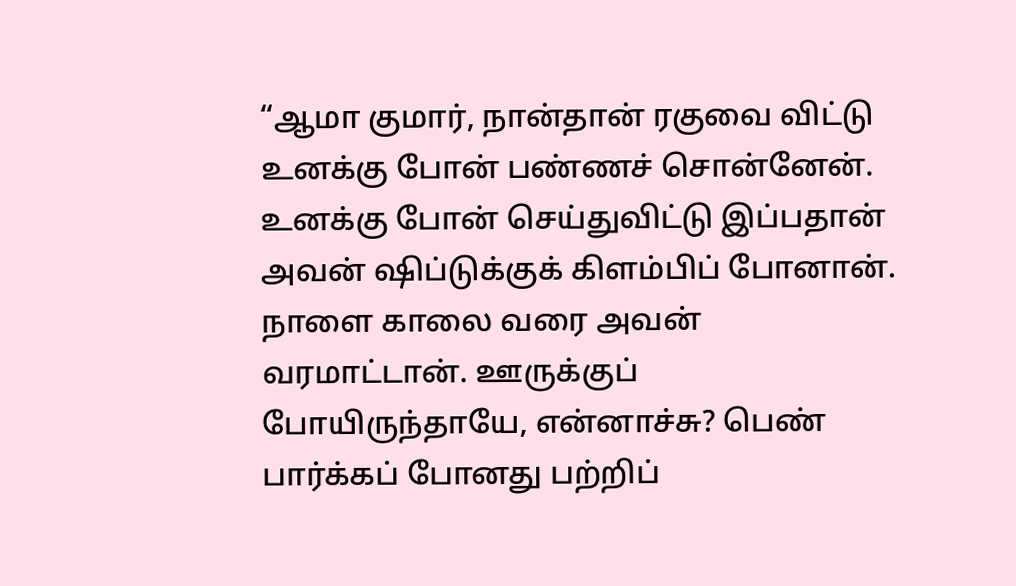“ஆமா குமார், நான்தான் ரகுவை விட்டு உனக்கு போன் பண்ணச் சொன்னேன். உனக்கு போன் செய்துவிட்டு இப்பதான் அவன் ஷிப்டுக்குக் கிளம்பிப் போனான். நாளை காலை வரை அவன் வரமாட்டான். ஊருக்குப் போயிருந்தாயே, என்னாச்சு? பெண் பார்க்கப் போனது பற்றிப்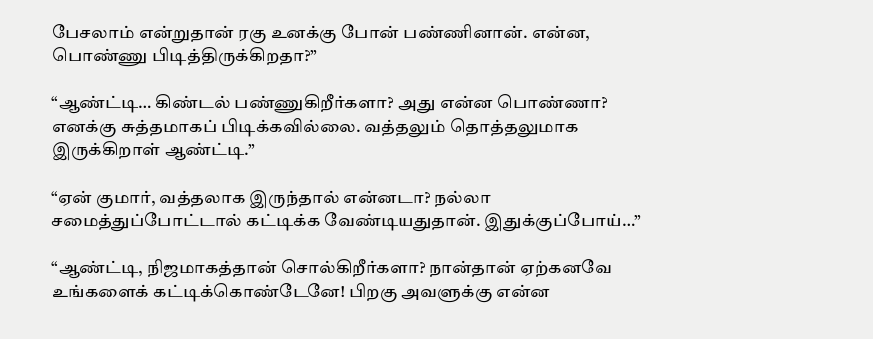பேசலாம் என்றுதான் ரகு உனக்கு போன் பண்ணினான். என்ன, பொண்ணு பிடித்திருக்கிறதா?”

“ஆண்ட்டி… கிண்டல் பண்ணுகிறீர்களா? அது என்ன பொண்ணா? எனக்கு சுத்தமாகப் பிடிக்கவில்லை. வத்தலும் தொத்தலுமாக இருக்கிறாள் ஆண்ட்டி.”

“ஏன் குமார், வத்தலாக இருந்தால் என்னடா? நல்லா சமைத்துப்போட்டால் கட்டிக்க வேண்டியதுதான். இதுக்குப்போய்…”

“ஆண்ட்டி, நிஜமாகத்தான் சொல்கிறீர்களா? நான்தான் ஏற்கனவே உங்களைக் கட்டிக்கொண்டேனே! பிறகு அவளுக்கு என்ன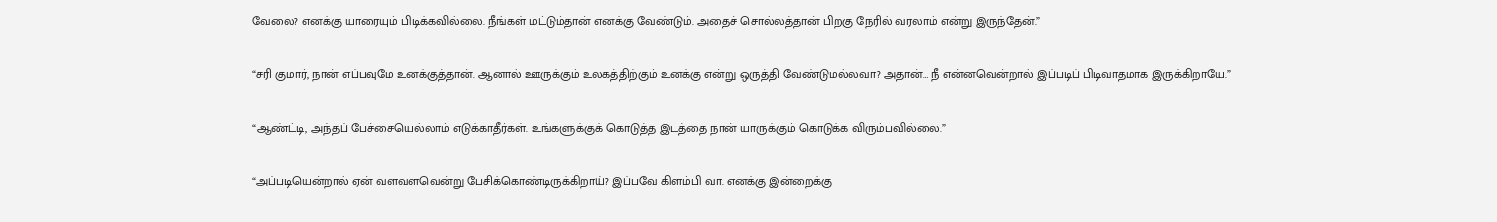வேலை? எனக்கு யாரையும் பிடிக்கவில்லை. நீங்கள் மட்டும்தான் எனக்கு வேண்டும். அதைச் சொல்லத்தான் பிறகு நேரில் வரலாம் என்று இருந்தேன்.”

“சரி குமார், நான் எப்பவுமே உனக்குத்தான். ஆனால் ஊருக்கும் உலகத்திற்கும் உனக்கு என்று ஒருத்தி வேண்டுமல்லவா? அதான்… நீ என்னவென்றால் இப்படிப் பிடிவாதமாக இருக்கிறாயே.”

“ஆண்ட்டி, அந்தப் பேச்சையெல்லாம் எடுக்காதீர்கள். உங்களுக்குக் கொடுத்த இடத்தை நான் யாருக்கும் கொடுக்க விரும்பவில்லை.”

“அப்படியென்றால் ஏன் வளவளவென்று பேசிக்கொண்டிருக்கிறாய்? இப்பவே கிளம்பி வா. எனக்கு இன்றைக்கு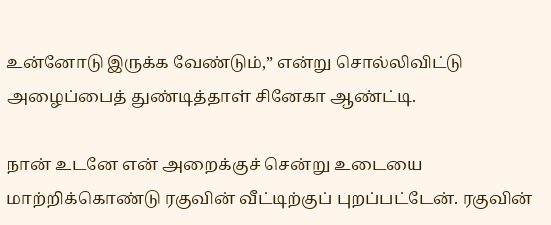உன்னோடு இருக்க வேண்டும்,” என்று சொல்லிவிட்டு அழைப்பைத் துண்டித்தாள் சினேகா ஆண்ட்டி.

நான் உடனே என் அறைக்குச் சென்று உடையை மாற்றிக்கொண்டு ரகுவின் வீட்டிற்குப் புறப்பட்டேன். ரகுவின்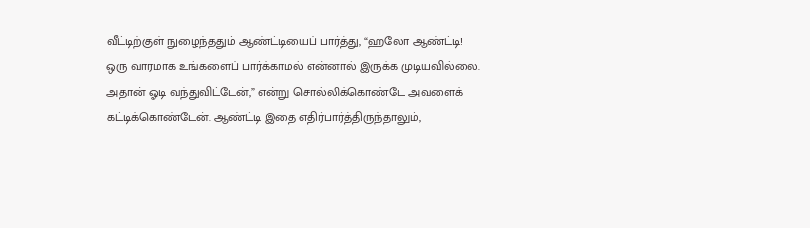வீட்டிற்குள் நுழைந்ததும் ஆண்ட்டியைப் பார்த்து, “ஹலோ ஆண்ட்டி! ஒரு வாரமாக உங்களைப் பார்க்காமல் என்னால் இருக்க முடியவில்லை. அதான் ஓடி வந்துவிட்டேன்,” என்று சொல்லிக்கொண்டே அவளைக் கட்டிக்கொண்டேன். ஆண்ட்டி இதை எதிர்பார்த்திருந்தாலும்,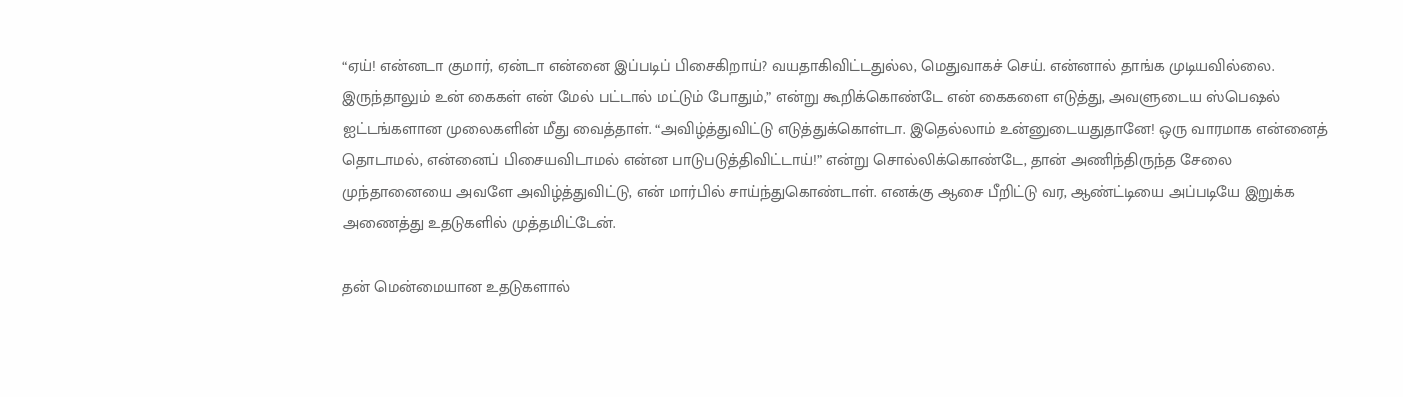“ஏய்! என்னடா குமார், ஏன்டா என்னை இப்படிப் பிசைகிறாய்? வயதாகிவிட்டதுல்ல, மெதுவாகச் செய். என்னால் தாங்க முடியவில்லை. இருந்தாலும் உன் கைகள் என் மேல் பட்டால் மட்டும் போதும்,” என்று கூறிக்கொண்டே என் கைகளை எடுத்து, அவளுடைய ஸ்பெஷல் ஐட்டங்களான முலைகளின் மீது வைத்தாள். “அவிழ்த்துவிட்டு எடுத்துக்கொள்டா. இதெல்லாம் உன்னுடையதுதானே! ஒரு வாரமாக என்னைத் தொடாமல், என்னைப் பிசையவிடாமல் என்ன பாடுபடுத்திவிட்டாய்!” என்று சொல்லிக்கொண்டே, தான் அணிந்திருந்த சேலை முந்தானையை அவளே அவிழ்த்துவிட்டு, என் மார்பில் சாய்ந்துகொண்டாள். எனக்கு ஆசை பீறிட்டு வர, ஆண்ட்டியை அப்படியே இறுக்க அணைத்து உதடுகளில் முத்தமிட்டேன்.

தன் மென்மையான உதடுகளால்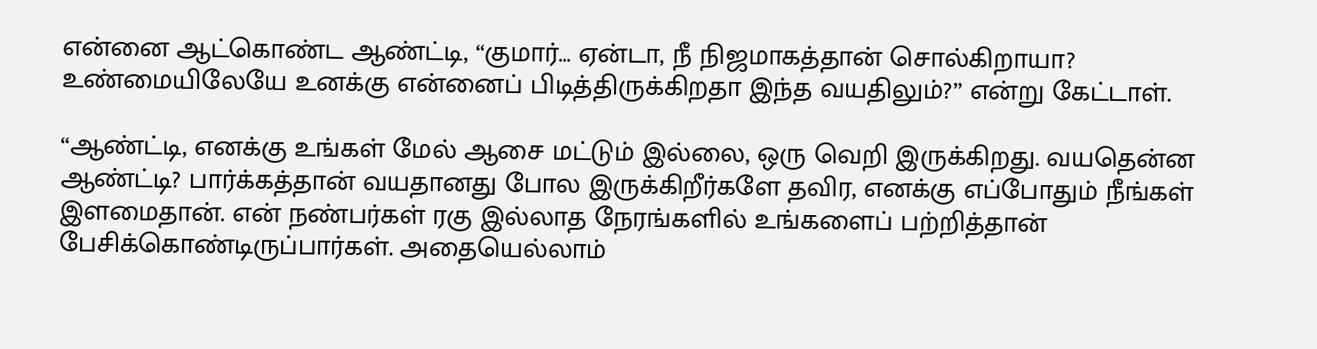என்னை ஆட்கொண்ட ஆண்ட்டி, “குமார்… ஏன்டா, நீ நிஜமாகத்தான் சொல்கிறாயா? உண்மையிலேயே உனக்கு என்னைப் பிடித்திருக்கிறதா இந்த வயதிலும்?” என்று கேட்டாள்.

“ஆண்ட்டி, எனக்கு உங்கள் மேல் ஆசை மட்டும் இல்லை, ஒரு வெறி இருக்கிறது. வயதென்ன ஆண்ட்டி? பார்க்கத்தான் வயதானது போல இருக்கிறீர்களே தவிர, எனக்கு எப்போதும் நீங்கள் இளமைதான். என் நண்பர்கள் ரகு இல்லாத நேரங்களில் உங்களைப் பற்றித்தான் பேசிக்கொண்டிருப்பார்கள். அதையெல்லாம்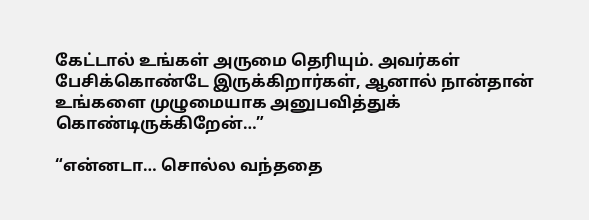கேட்டால் உங்கள் அருமை தெரியும். அவர்கள் பேசிக்கொண்டே இருக்கிறார்கள், ஆனால் நான்தான் உங்களை முழுமையாக அனுபவித்துக் கொண்டிருக்கிறேன்…”

“என்னடா… சொல்ல வந்ததை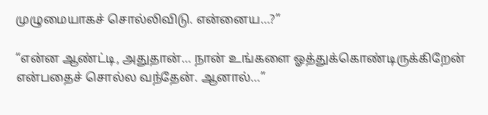முழுமையாகச் சொல்லிவிடு. என்னைய…?”

“என்ன ஆண்ட்டி, அதுதான்… நான் உங்களை ஓத்துக்கொண்டிருக்கிறேன் என்பதைச் சொல்ல வந்தேன். ஆனால்…”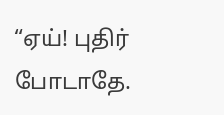“ஏய்! புதிர் போடாதே.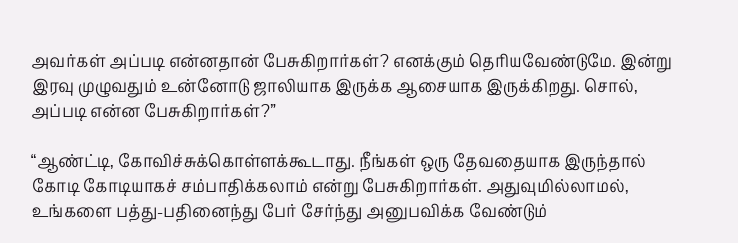அவர்கள் அப்படி என்னதான் பேசுகிறார்கள்? எனக்கும் தெரியவேண்டுமே. இன்று இரவு முழுவதும் உன்னோடு ஜாலியாக இருக்க ஆசையாக இருக்கிறது. சொல், அப்படி என்ன பேசுகிறார்கள்?”

“ஆண்ட்டி, கோவிச்சுக்கொள்ளக்கூடாது. நீங்கள் ஒரு தேவதையாக இருந்தால் கோடி கோடியாகச் சம்பாதிக்கலாம் என்று பேசுகிறார்கள். அதுவுமில்லாமல், உங்களை பத்து-பதினைந்து பேர் சேர்ந்து அனுபவிக்க வேண்டும்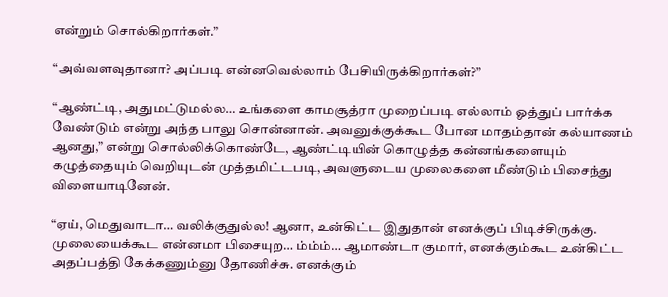என்றும் சொல்கிறார்கள்.”

“அவ்வளவுதானா? அப்படி என்னவெல்லாம் பேசியிருக்கிறார்கள்?”

“ஆண்ட்டி, அதுமட்டுமல்ல… உங்களை காமசூத்ரா முறைப்படி எல்லாம் ஓத்துப் பார்க்க வேண்டும் என்று அந்த பாலு சொன்னான். அவனுக்குக்கூட போன மாதம்தான் கல்யாணம் ஆனது,” என்று சொல்லிக்கொண்டே, ஆண்ட்டியின் கொழுத்த கன்னங்களையும் கழுத்தையும் வெறியுடன் முத்தமிட்டபடி, அவளுடைய முலைகளை மீண்டும் பிசைந்து விளையாடினேன்.

“ஏய், மெதுவாடா… வலிக்குதுல்ல! ஆனா, உன்கிட்ட இதுதான் எனக்குப் பிடிச்சிருக்கு. முலையைக்கூட என்னமா பிசையுற… ம்ம்ம்… ஆமாண்டா குமார், எனக்கும்கூட உன்கிட்ட அதப்பத்தி கேக்கணும்னு தோணிச்சு. எனக்கும்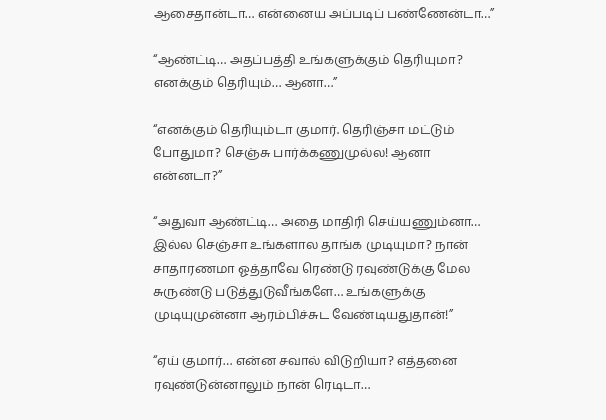ஆசைதான்டா… என்னைய அப்படிப் பண்ணேன்டா…”

“ஆண்ட்டி… அதப்பத்தி உங்களுக்கும் தெரியுமா? எனக்கும் தெரியும்… ஆனா…”

“எனக்கும் தெரியும்டா குமார். தெரிஞ்சா மட்டும் போதுமா? செஞ்சு பார்க்கணுமுல்ல! ஆனா என்னடா?”

“அதுவா ஆண்ட்டி… அதை மாதிரி செய்யணும்னா… இல்ல செஞ்சா உங்களால தாங்க முடியுமா? நான் சாதாரணமா ஓத்தாவே ரெண்டு ரவுண்டுக்கு மேல சுருண்டு படுத்துடுவீங்களே… உங்களுக்கு முடியுமுன்னா ஆரம்பிச்சுட வேண்டியதுதான்!”

“ஏய் குமார்… என்ன சவால் விடுறியா? எத்தனை ரவுண்டுன்னாலும் நான் ரெடிடா…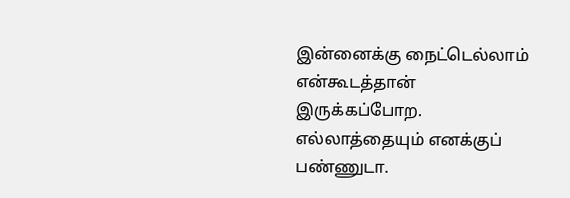இன்னைக்கு நைட்டெல்லாம் என்கூடத்தான் இருக்கப்போற. எல்லாத்தையும் எனக்குப் பண்ணுடா.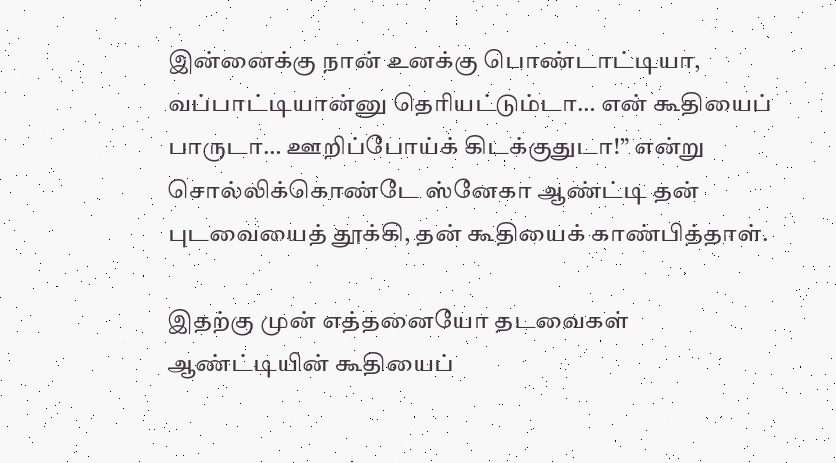இன்னைக்கு நான் உனக்கு பொண்டாட்டியா, வப்பாட்டியான்னு தெரியட்டும்டா… என் கூதியைப் பாருடா… ஊறிப்போய்க் கிடக்குதுடா!” என்று சொல்லிக்கொண்டே ஸ்னேகா ஆண்ட்டி தன் புடவையைத் தூக்கி, தன் கூதியைக் காண்பித்தாள்.

இதற்கு முன் எத்தனையோ தடவைகள் ஆண்ட்டியின் கூதியைப்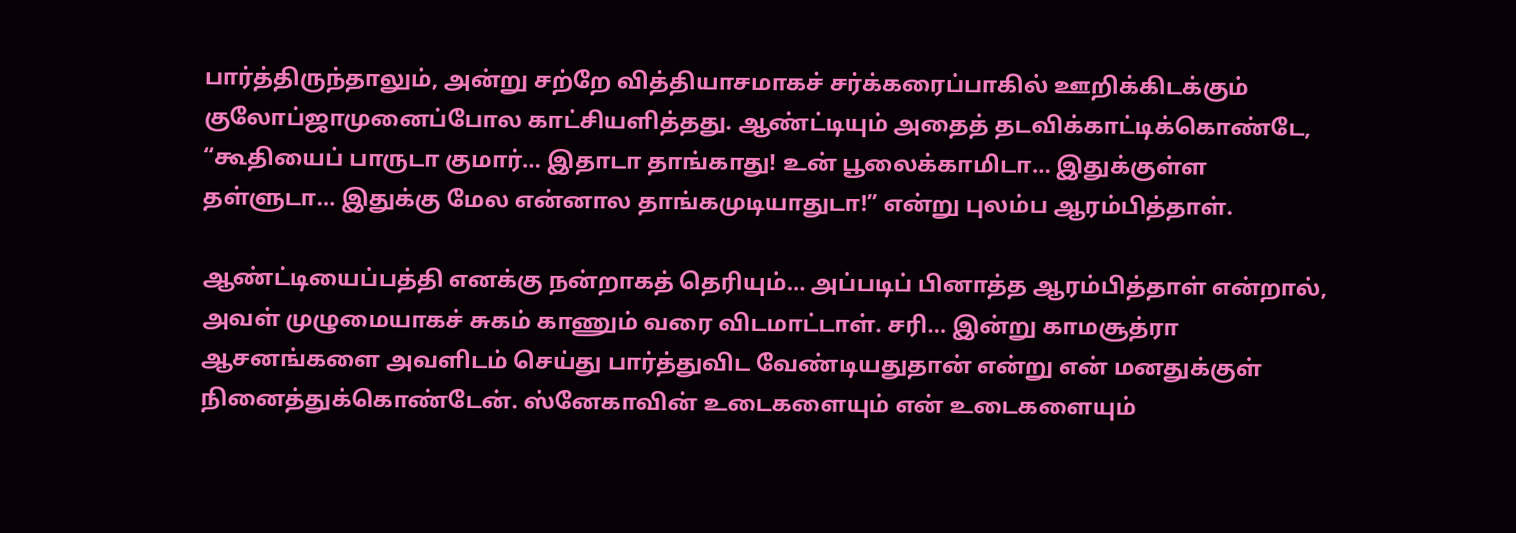பார்த்திருந்தாலும், அன்று சற்றே வித்தியாசமாகச் சர்க்கரைப்பாகில் ஊறிக்கிடக்கும் குலோப்ஜாமுனைப்போல காட்சியளித்தது. ஆண்ட்டியும் அதைத் தடவிக்காட்டிக்கொண்டே, “கூதியைப் பாருடா குமார்… இதாடா தாங்காது! உன் பூலைக்காமிடா… இதுக்குள்ள தள்ளுடா… இதுக்கு மேல என்னால தாங்கமுடியாதுடா!” என்று புலம்ப ஆரம்பித்தாள்.

ஆண்ட்டியைப்பத்தி எனக்கு நன்றாகத் தெரியும்… அப்படிப் பினாத்த ஆரம்பித்தாள் என்றால், அவள் முழுமையாகச் சுகம் காணும் வரை விடமாட்டாள். சரி… இன்று காமசூத்ரா ஆசனங்களை அவளிடம் செய்து பார்த்துவிட வேண்டியதுதான் என்று என் மனதுக்குள் நினைத்துக்கொண்டேன். ஸ்னேகாவின் உடைகளையும் என் உடைகளையும்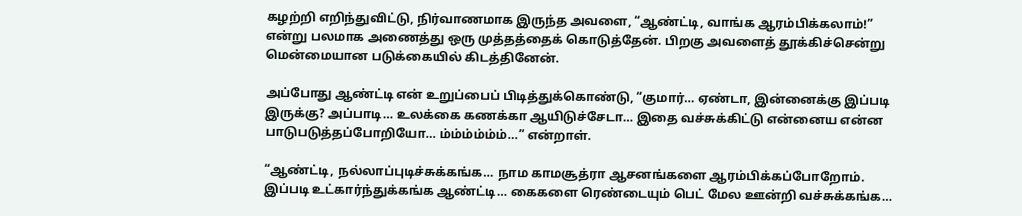கழற்றி எறிந்துவிட்டு, நிர்வாணமாக இருந்த அவளை, “ஆண்ட்டி, வாங்க ஆரம்பிக்கலாம்!” என்று பலமாக அணைத்து ஒரு முத்தத்தைக் கொடுத்தேன். பிறகு அவளைத் தூக்கிச்சென்று மென்மையான படுக்கையில் கிடத்தினேன்.

அப்போது ஆண்ட்டி என் உறுப்பைப் பிடித்துக்கொண்டு, “குமார்… ஏண்டா, இன்னைக்கு இப்படி இருக்கு? அப்பாடி… உலக்கை கணக்கா ஆயிடுச்சேடா… இதை வச்சுக்கிட்டு என்னைய என்ன பாடுபடுத்தப்போறியோ… ம்ம்ம்ம்ம்ம்…” என்றாள்.

“ஆண்ட்டி, நல்லாப்புடிச்சுக்கங்க… நாம காமசூத்ரா ஆசனங்களை ஆரம்பிக்கப்போறோம். இப்படி உட்கார்ந்துக்கங்க ஆண்ட்டி… கைகளை ரெண்டையும் பெட் மேல ஊன்றி வச்சுக்கங்க…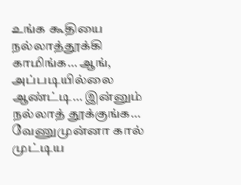உங்க கூதியை நல்லாத்தூக்கி காமிங்க… ஆங், அப்படியில்லை ஆண்ட்டி… இன்னும் நல்லாத் தூக்குங்க… வேணுமுன்னா கால் முட்டிய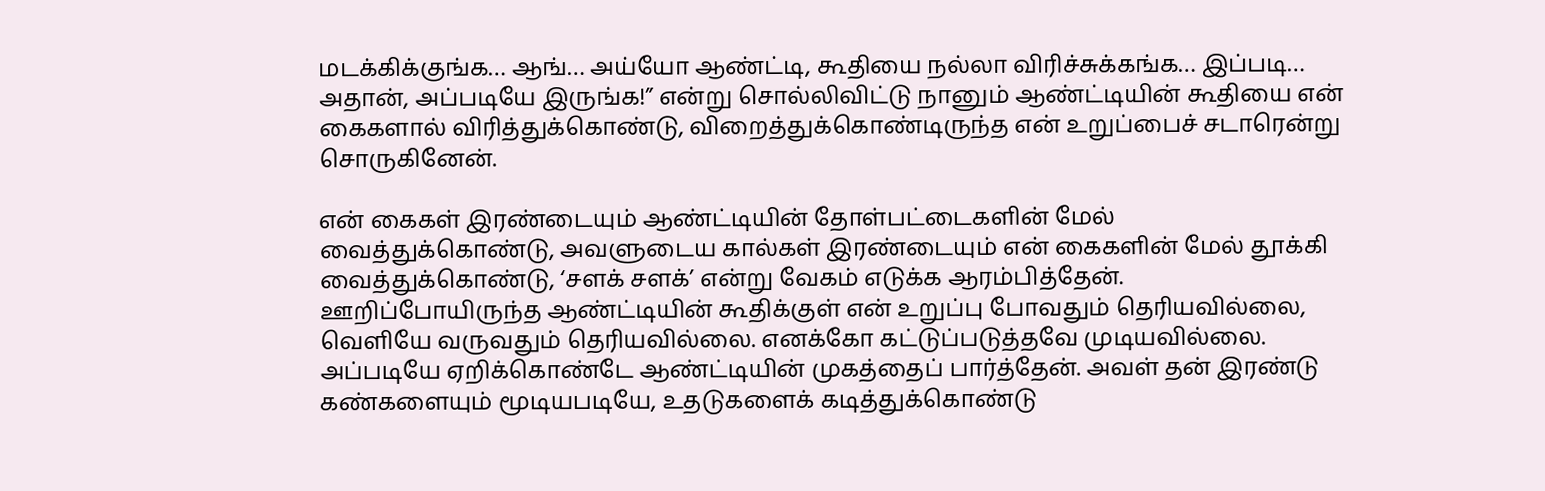மடக்கிக்குங்க… ஆங்… அய்யோ ஆண்ட்டி, கூதியை நல்லா விரிச்சுக்கங்க… இப்படி… அதான், அப்படியே இருங்க!” என்று சொல்லிவிட்டு நானும் ஆண்ட்டியின் கூதியை என் கைகளால் விரித்துக்கொண்டு, விறைத்துக்கொண்டிருந்த என் உறுப்பைச் சடாரென்று சொருகினேன்.

என் கைகள் இரண்டையும் ஆண்ட்டியின் தோள்பட்டைகளின் மேல் வைத்துக்கொண்டு, அவளுடைய கால்கள் இரண்டையும் என் கைகளின் மேல் தூக்கி வைத்துக்கொண்டு, ‘சளக் சளக்’ என்று வேகம் எடுக்க ஆரம்பித்தேன். ஊறிப்போயிருந்த ஆண்ட்டியின் கூதிக்குள் என் உறுப்பு போவதும் தெரியவில்லை, வெளியே வருவதும் தெரியவில்லை. எனக்கோ கட்டுப்படுத்தவே முடியவில்லை. அப்படியே ஏறிக்கொண்டே ஆண்ட்டியின் முகத்தைப் பார்த்தேன். அவள் தன் இரண்டு கண்களையும் மூடியபடியே, உதடுகளைக் கடித்துக்கொண்டு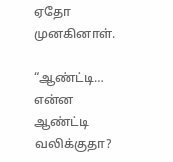ஏதோ முனகினாள்.

“ஆண்ட்டி… என்ன ஆண்ட்டி வலிக்குதா?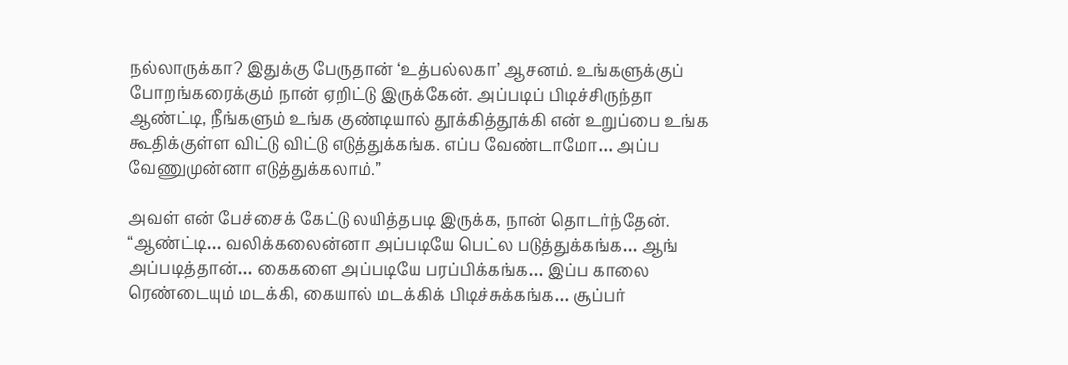நல்லாருக்கா? இதுக்கு பேருதான் ‘உத்பல்லகா’ ஆசனம். உங்களுக்குப் போறங்கரைக்கும் நான் ஏறிட்டு இருக்கேன். அப்படிப் பிடிச்சிருந்தா ஆண்ட்டி, நீங்களும் உங்க குண்டியால் தூக்கித்தூக்கி என் உறுப்பை உங்க கூதிக்குள்ள விட்டு விட்டு எடுத்துக்கங்க. எப்ப வேண்டாமோ… அப்ப வேணுமுன்னா எடுத்துக்கலாம்.”

அவள் என் பேச்சைக் கேட்டு லயித்தபடி இருக்க, நான் தொடர்ந்தேன். “ஆண்ட்டி… வலிக்கலைன்னா அப்படியே பெட்ல படுத்துக்கங்க… ஆங் அப்படித்தான்… கைகளை அப்படியே பரப்பிக்கங்க… இப்ப காலை ரெண்டையும் மடக்கி, கையால் மடக்கிக் பிடிச்சுக்கங்க… சூப்பர்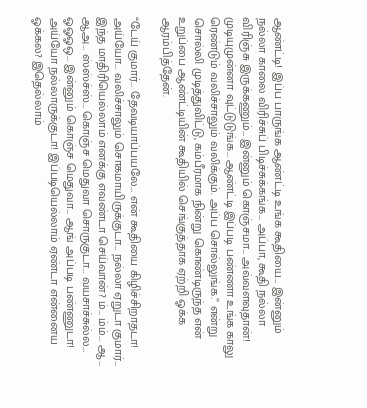ஆண்ட்டி! இப்ப பாருங்க ஆண்ட்டி உங்க கூதியை… இன்னும் நல்லா காலை விரிச்சுப் பிடிச்சுக்கங்க… அப்பா, கூதி நல்லா விரிஞ்சு இருக்கணும்… இன்னும் கொஞ்சமா… அவ்வளவுதான்! முடியுமுன்னா வுட்டுடுங்க… ஆண்ட்டி இப்படி பண்ணா உங்க காலு ரெண்டும் வலிச்சாலும் வலிக்கும். அப்ப சொல்லுங்க.” என்று சொல்லி முடித்துவிட்டு, கம்பீரமாக நின்று கொண்டிருந்த என் உறுப்பை ஆண்ட்டியின் கூதியில் செங்குத்தாக ஏற்றி ஓக்க ஆரம்பித்தேன்.

“டேய் குமார்… தேவடியாப்பயலே… என் கூதியை கிழிச்சிறாதடா! அய்யோ… வலிச்சாலும் சொகமாயிருக்குடா… நல்லா ஏறுடா குமார்… இந்த மாதிரியெல்லாம் எனக்கு எவண்டா செய்வான்? ம்… ம்ம்… ஆ… ஆஅ… ஸ்ஸ்ச்ஸ்… கொஞ்ச மெதுவா சொருகுடா… வயசாச்சுல்ல… ஓஓஓஒ… இன்னும் கொஞ்ச மெதுவா… ஆங் அப்படி பண்ணுடா! அய்யோ நல்லாருக்குடா! இப்படியெல்லாம் ஏண்டா என்னைய ஓக்கல? இதெல்லாம்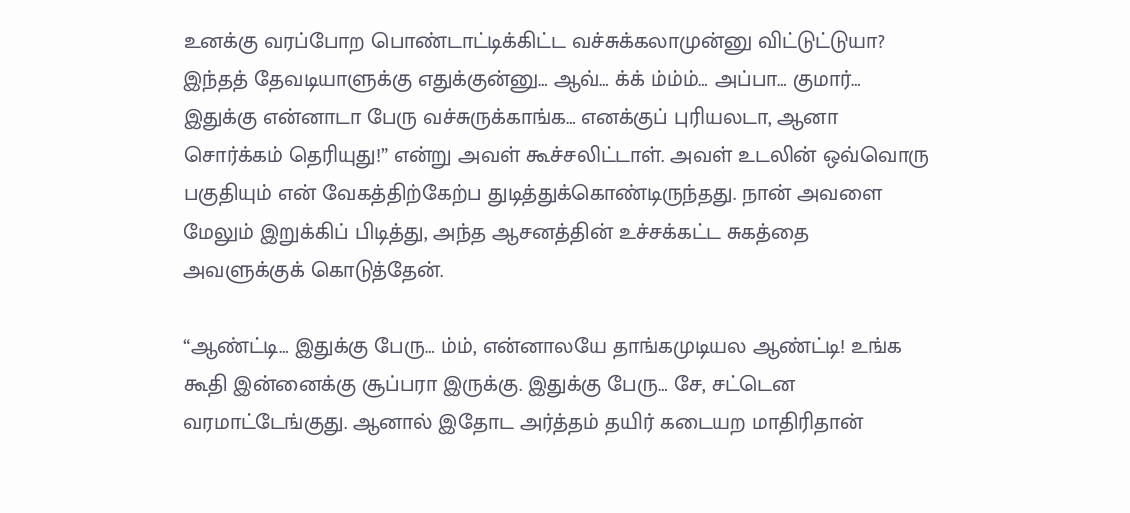உனக்கு வரப்போற பொண்டாட்டிக்கிட்ட வச்சுக்கலாமுன்னு விட்டுட்டுயா? இந்தத் தேவடியாளுக்கு எதுக்குன்னு… ஆவ்… க்க் ம்ம்ம்… அப்பா… குமார்… இதுக்கு என்னாடா பேரு வச்சுருக்காங்க… எனக்குப் புரியலடா, ஆனா சொர்க்கம் தெரியுது!” என்று அவள் கூச்சலிட்டாள். அவள் உடலின் ஒவ்வொரு பகுதியும் என் வேகத்திற்கேற்ப துடித்துக்கொண்டிருந்தது. நான் அவளை மேலும் இறுக்கிப் பிடித்து, அந்த ஆசனத்தின் உச்சக்கட்ட சுகத்தை அவளுக்குக் கொடுத்தேன்.

“ஆண்ட்டி… இதுக்கு பேரு… ம்ம், என்னாலயே தாங்கமுடியல ஆண்ட்டி! உங்க கூதி இன்னைக்கு சூப்பரா இருக்கு. இதுக்கு பேரு… சே, சட்டென வரமாட்டேங்குது. ஆனால் இதோட அர்த்தம் தயிர் கடையற மாதிரிதான்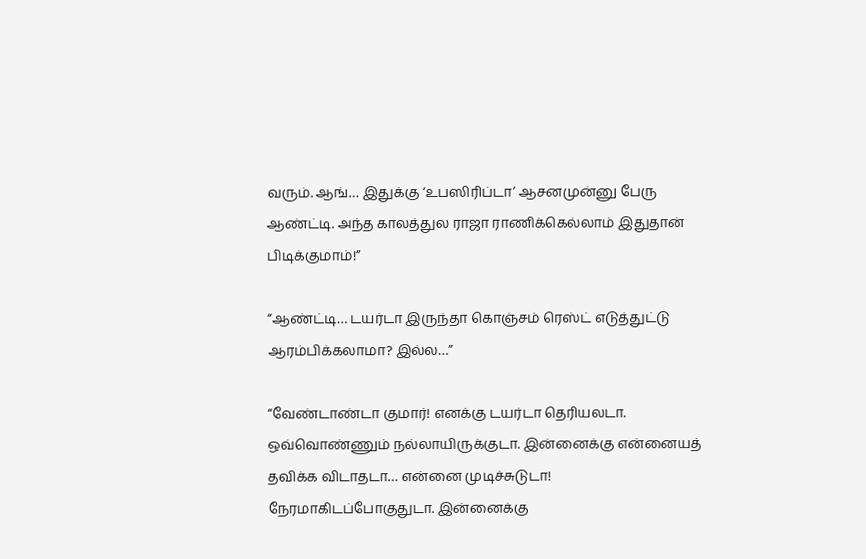வரும். ஆங்… இதுக்கு ‘உபஸிரிப்டா’ ஆசனமுன்னு பேரு ஆண்ட்டி. அந்த காலத்துல ராஜா ராணிக்கெல்லாம் இதுதான் பிடிக்குமாம்!”

“ஆண்ட்டி… டயர்டா இருந்தா கொஞ்சம் ரெஸ்ட் எடுத்துட்டு ஆரம்பிக்கலாமா? இல்ல…”

“வேண்டாண்டா குமார்! எனக்கு டயர்டா தெரியலடா. ஒவ்வொண்ணும் நல்லாயிருக்குடா. இன்னைக்கு என்னையத் தவிக்க விடாதடா… என்னை முடிச்சுடுடா! நேரமாகிடப்போகுதுடா. இன்னைக்கு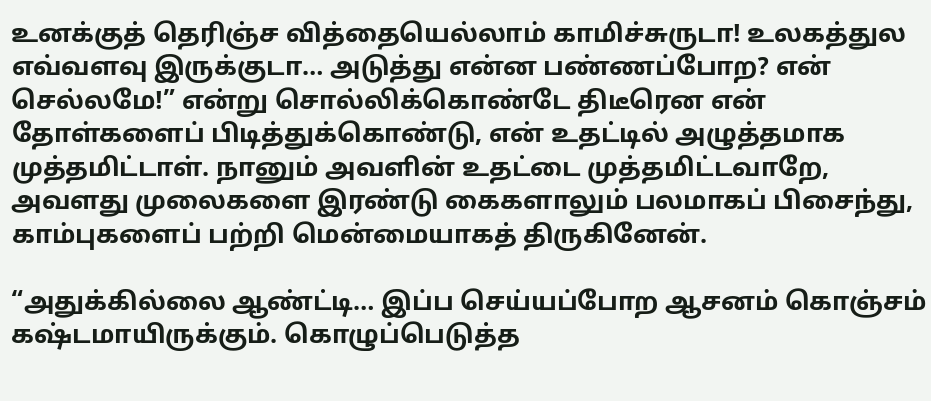உனக்குத் தெரிஞ்ச வித்தையெல்லாம் காமிச்சுருடா! உலகத்துல எவ்வளவு இருக்குடா… அடுத்து என்ன பண்ணப்போற? என் செல்லமே!” என்று சொல்லிக்கொண்டே திடீரென என் தோள்களைப் பிடித்துக்கொண்டு, என் உதட்டில் அழுத்தமாக முத்தமிட்டாள். நானும் அவளின் உதட்டை முத்தமிட்டவாறே, அவளது முலைகளை இரண்டு கைகளாலும் பலமாகப் பிசைந்து, காம்புகளைப் பற்றி மென்மையாகத் திருகினேன்.

“அதுக்கில்லை ஆண்ட்டி… இப்ப செய்யப்போற ஆசனம் கொஞ்சம் கஷ்டமாயிருக்கும். கொழுப்பெடுத்த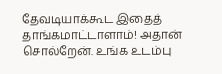தேவடியாக்கூட இதைத் தாங்கமாட்டாளாம்! அதான் சொல்றேன். உங்க உடம்பு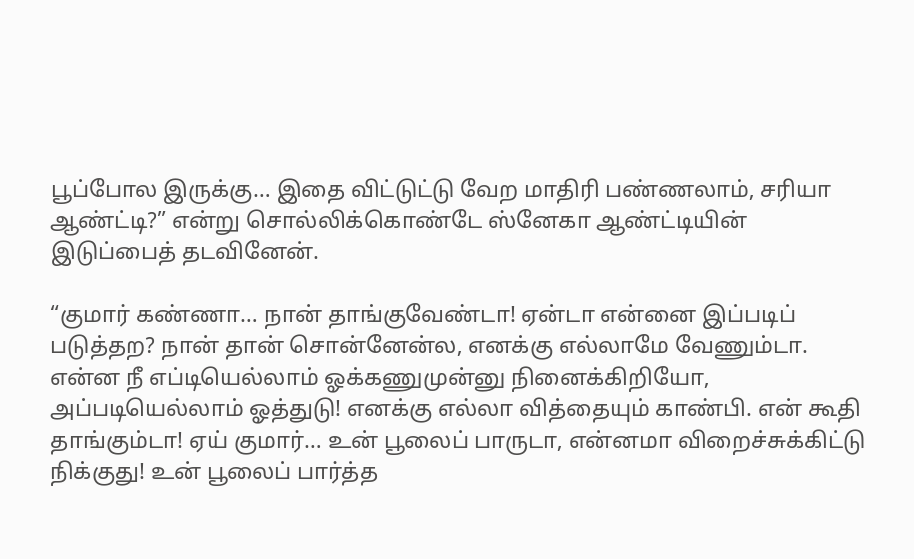பூப்போல இருக்கு… இதை விட்டுட்டு வேற மாதிரி பண்ணலாம், சரியா ஆண்ட்டி?” என்று சொல்லிக்கொண்டே ஸ்னேகா ஆண்ட்டியின் இடுப்பைத் தடவினேன்.

“குமார் கண்ணா… நான் தாங்குவேண்டா! ஏன்டா என்னை இப்படிப் படுத்தற? நான் தான் சொன்னேன்ல, எனக்கு எல்லாமே வேணும்டா. என்ன நீ எப்டியெல்லாம் ஓக்கணுமுன்னு நினைக்கிறியோ, அப்படியெல்லாம் ஓத்துடு! எனக்கு எல்லா வித்தையும் காண்பி. என் கூதி தாங்கும்டா! ஏய் குமார்… உன் பூலைப் பாருடா, என்னமா விறைச்சுக்கிட்டு நிக்குது! உன் பூலைப் பார்த்த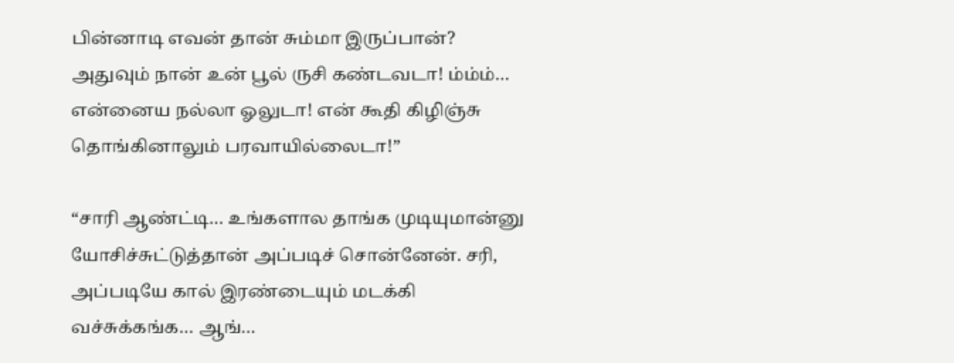பின்னாடி எவன் தான் சும்மா இருப்பான்? அதுவும் நான் உன் பூல் ருசி கண்டவடா! ம்ம்ம்… என்னைய நல்லா ஓலுடா! என் கூதி கிழிஞ்சு தொங்கினாலும் பரவாயில்லைடா!”

“சாரி ஆண்ட்டி… உங்களால தாங்க முடியுமான்னு யோசிச்சுட்டுத்தான் அப்படிச் சொன்னேன். சரி, அப்படியே கால் இரண்டையும் மடக்கி வச்சுக்கங்க… ஆங்…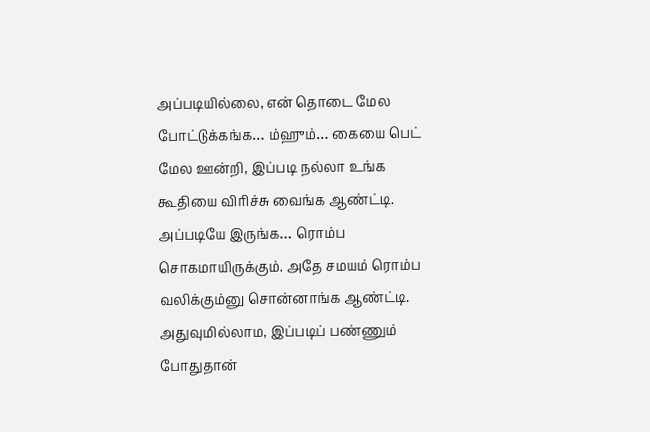அப்படியில்லை, என் தொடை மேல போட்டுக்கங்க… ம்ஹும்… கையை பெட் மேல ஊன்றி, இப்படி நல்லா உங்க கூதியை விரிச்சு வைங்க ஆண்ட்டி. அப்படியே இருங்க… ரொம்ப சொகமாயிருக்கும். அதே சமயம் ரொம்ப வலிக்கும்னு சொன்னாங்க ஆண்ட்டி. அதுவுமில்லாம, இப்படிப் பண்ணும் போதுதான்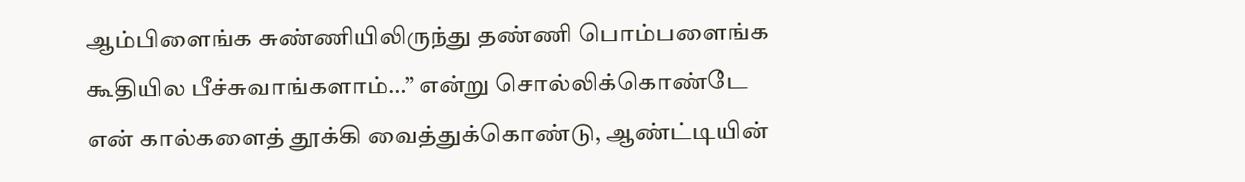ஆம்பிளைங்க சுண்ணியிலிருந்து தண்ணி பொம்பளைங்க கூதியில பீச்சுவாங்களாம்…” என்று சொல்லிக்கொண்டே என் கால்களைத் தூக்கி வைத்துக்கொண்டு, ஆண்ட்டியின்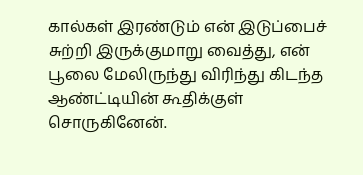கால்கள் இரண்டும் என் இடுப்பைச் சுற்றி இருக்குமாறு வைத்து, என் பூலை மேலிருந்து விரிந்து கிடந்த ஆண்ட்டியின் கூதிக்குள் சொருகினேன்.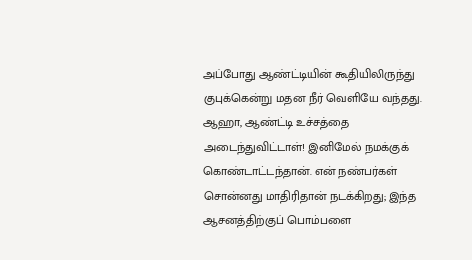அப்போது ஆண்ட்டியின் கூதியிலிருந்து குபுக்கென்று மதன நீர் வெளியே வந்தது. ஆஹா, ஆண்ட்டி உச்சத்தை அடைந்துவிட்டாள்! இனிமேல் நமக்குக் கொண்டாட்டந்தான். என் நண்பர்கள் சொன்னது மாதிரிதான் நடக்கிறது; இந்த ஆசனத்திற்குப் பொம்பளை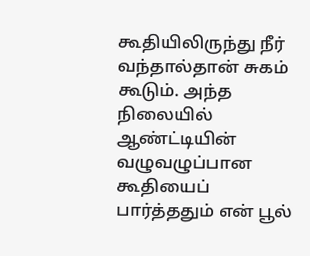கூதியிலிருந்து நீர் வந்தால்தான் சுகம் கூடும். அந்த நிலையில் ஆண்ட்டியின் வழுவழுப்பான கூதியைப் பார்த்ததும் என் பூல்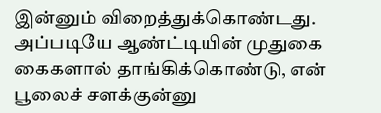இன்னும் விறைத்துக்கொண்டது. அப்படியே ஆண்ட்டியின் முதுகை கைகளால் தாங்கிக்கொண்டு, என் பூலைச் சளக்குன்னு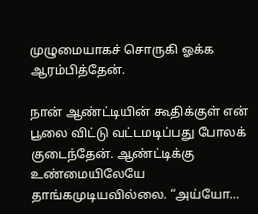முழுமையாகச் சொருகி ஓக்க ஆரம்பித்தேன்.

நான் ஆண்ட்டியின் கூதிக்குள் என் பூலை விட்டு வட்டமடிப்பது போலக் குடைந்தேன். ஆண்ட்டிக்கு உண்மையிலேயே தாங்கமுடியவில்லை. “அய்யோ…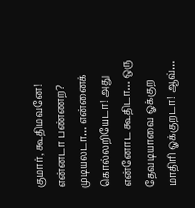குமார், கூதிமவனே! என்னடா பண்ணற? முடியலடா… என்னைக் கொல்லறியேடா! அது என்னோட கூதிடா… ஒரு தேவடியாவை ஓக்குற மாதிரி ஓக்குறடா! ஆவ்…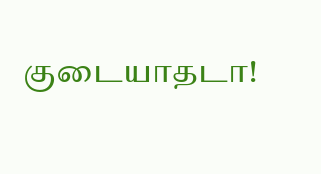குடையாதடா!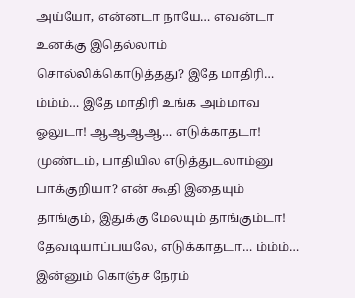அய்யோ, என்னடா நாயே… எவன்டா உனக்கு இதெல்லாம் சொல்லிக்கொடுத்தது? இதே மாதிரி… ம்ம்ம்… இதே மாதிரி உங்க அம்மாவ ஓலுடா! ஆஆஆஆ… எடுக்காதடா! முண்டம், பாதியில எடுத்துடலாம்னு பாக்குறியா? என் கூதி இதையும் தாங்கும், இதுக்கு மேலயும் தாங்கும்டா! தேவடியாப்பயலே, எடுக்காதடா… ம்ம்ம்… இன்னும் கொஞ்ச நேரம்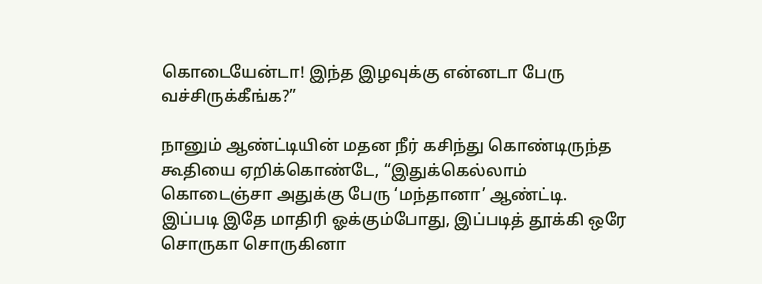கொடையேன்டா! இந்த இழவுக்கு என்னடா பேரு வச்சிருக்கீங்க?”

நானும் ஆண்ட்டியின் மதன நீர் கசிந்து கொண்டிருந்த கூதியை ஏறிக்கொண்டே, “இதுக்கெல்லாம் கொடைஞ்சா அதுக்கு பேரு ‘மந்தானா’ ஆண்ட்டி. இப்படி இதே மாதிரி ஓக்கும்போது, இப்படித் தூக்கி ஒரே சொருகா சொருகினா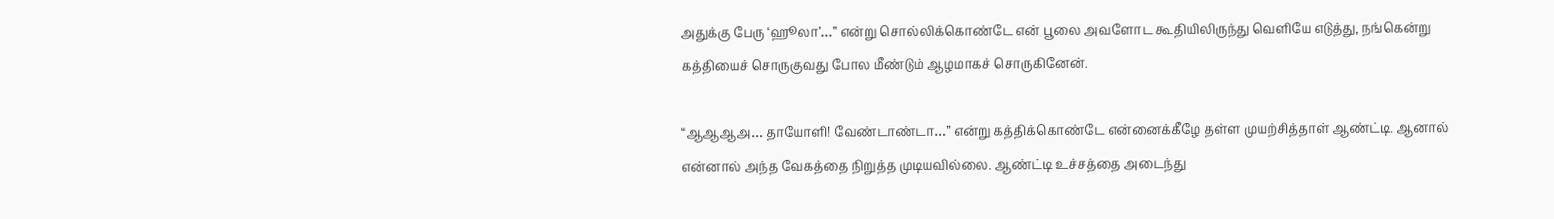அதுக்கு பேரு ‘ஹூலா’…” என்று சொல்லிக்கொண்டே என் பூலை அவளோட கூதியிலிருந்து வெளியே எடுத்து, நங்கென்று கத்தியைச் சொருகுவது போல மீண்டும் ஆழமாகச் சொருகினேன்.

“ஆஆஆஅ… தாயோளி! வேண்டாண்டா…” என்று கத்திக்கொண்டே என்னைக்கீழே தள்ள முயற்சித்தாள் ஆண்ட்டி. ஆனால் என்னால் அந்த வேகத்தை நிறுத்த முடியவில்லை. ஆண்ட்டி உச்சத்தை அடைந்து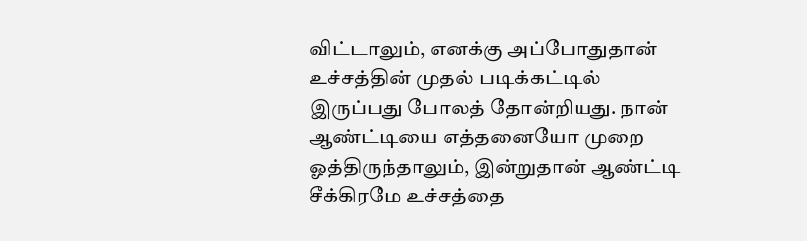விட்டாலும், எனக்கு அப்போதுதான் உச்சத்தின் முதல் படிக்கட்டில் இருப்பது போலத் தோன்றியது. நான் ஆண்ட்டியை எத்தனையோ முறை ஓத்திருந்தாலும், இன்றுதான் ஆண்ட்டி சீக்கிரமே உச்சத்தை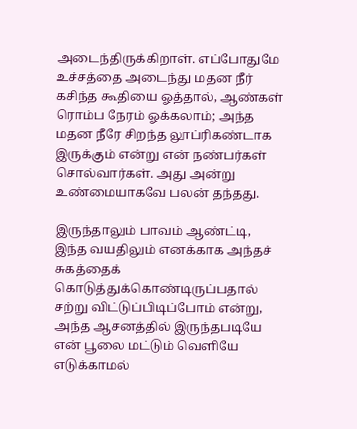அடைந்திருக்கிறாள். எப்போதுமே உச்சத்தை அடைந்து மதன நீர் கசிந்த கூதியை ஓத்தால், ஆண்கள் ரொம்ப நேரம் ஓக்கலாம்; அந்த மதன நீரே சிறந்த லூப்ரிகண்டாக இருக்கும் என்று என் நண்பர்கள் சொல்வார்கள். அது அன்று உண்மையாகவே பலன் தந்தது.

இருந்தாலும் பாவம் ஆண்ட்டி, இந்த வயதிலும் எனக்காக அந்தச் சுகத்தைக் கொடுத்துக்கொண்டிருப்பதால் சற்று விட்டுப்பிடிப்போம் என்று, அந்த ஆசனத்தில் இருந்தபடியே என் பூலை மட்டும் வெளியே எடுக்காமல்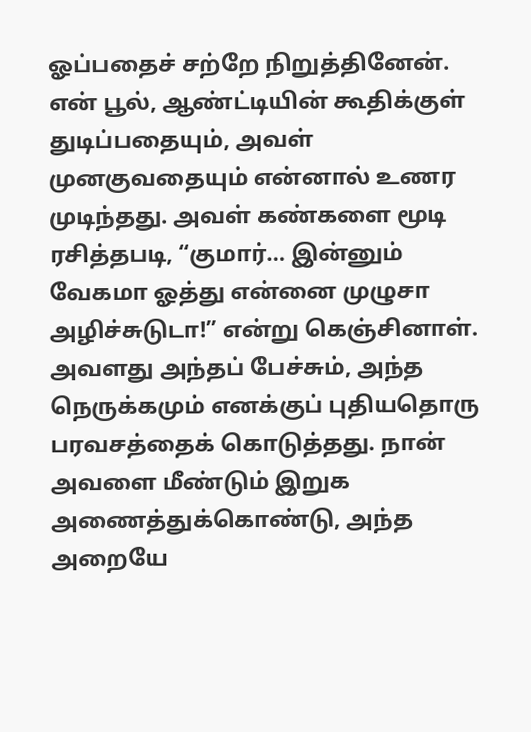ஓப்பதைச் சற்றே நிறுத்தினேன். என் பூல், ஆண்ட்டியின் கூதிக்குள் துடிப்பதையும், அவள் முனகுவதையும் என்னால் உணர முடிந்தது. அவள் கண்களை மூடி ரசித்தபடி, “குமார்… இன்னும் வேகமா ஓத்து என்னை முழுசா அழிச்சுடுடா!” என்று கெஞ்சினாள். அவளது அந்தப் பேச்சும், அந்த நெருக்கமும் எனக்குப் புதியதொரு பரவசத்தைக் கொடுத்தது. நான் அவளை மீண்டும் இறுக அணைத்துக்கொண்டு, அந்த அறையே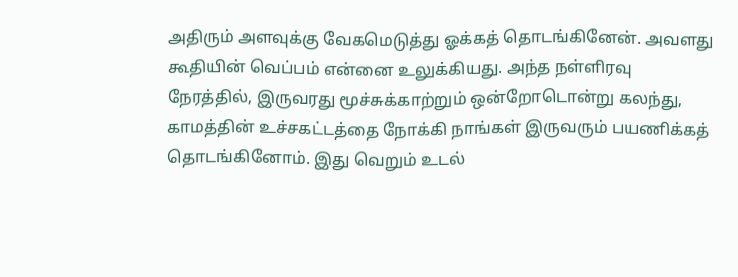அதிரும் அளவுக்கு வேகமெடுத்து ஓக்கத் தொடங்கினேன். அவளது கூதியின் வெப்பம் என்னை உலுக்கியது. அந்த நள்ளிரவு நேரத்தில், இருவரது மூச்சுக்காற்றும் ஒன்றோடொன்று கலந்து, காமத்தின் உச்சகட்டத்தை நோக்கி நாங்கள் இருவரும் பயணிக்கத் தொடங்கினோம். இது வெறும் உடல்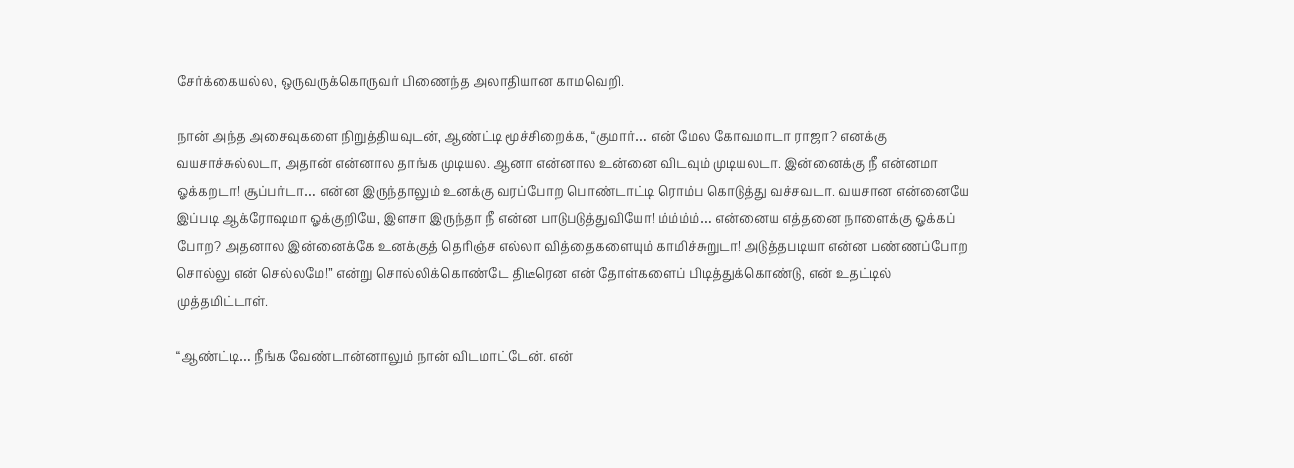சேர்க்கையல்ல, ஒருவருக்கொருவர் பிணைந்த அலாதியான காமவெறி.

நான் அந்த அசைவுகளை நிறுத்தியவுடன், ஆண்ட்டி மூச்சிறைக்க, “குமார்… என் மேல கோவமாடா ராஜா? எனக்கு வயசாச்சுல்லடா, அதான் என்னால தாங்க முடியல. ஆனா என்னால உன்னை விடவும் முடியலடா. இன்னைக்கு நீ என்னமா ஓக்கறடா! சூப்பர்டா… என்ன இருந்தாலும் உனக்கு வரப்போற பொண்டாட்டி ரொம்ப கொடுத்து வச்சவடா. வயசான என்னையே இப்படி ஆக்ரோஷமா ஓக்குறியே, இளசா இருந்தா நீ என்ன பாடுபடுத்துவியோ! ம்ம்ம்ம்… என்னைய எத்தனை நாளைக்கு ஓக்கப் போற? அதனால இன்னைக்கே உனக்குத் தெரிஞ்ச எல்லா வித்தைகளையும் காமிச்சுறுடா! அடுத்தபடியா என்ன பண்ணப்போற சொல்லு என் செல்லமே!” என்று சொல்லிக்கொண்டே திடீரென என் தோள்களைப் பிடித்துக்கொண்டு, என் உதட்டில் முத்தமிட்டாள்.

“ஆண்ட்டி… நீங்க வேண்டான்னாலும் நான் விடமாட்டேன். என்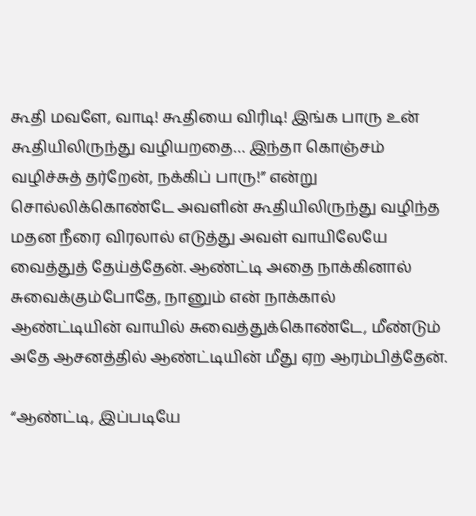கூதி மவளே, வாடி! கூதியை விரிடி! இங்க பாரு உன் கூதியிலிருந்து வழியறதை… இந்தா கொஞ்சம் வழிச்சுத் தர்றேன், நக்கிப் பாரு!” என்று சொல்லிக்கொண்டே அவளின் கூதியிலிருந்து வழிந்த மதன நீரை விரலால் எடுத்து அவள் வாயிலேயே வைத்துத் தேய்த்தேன். ஆண்ட்டி அதை நாக்கினால் சுவைக்கும்போதே, நானும் என் நாக்கால் ஆண்ட்டியின் வாயில் சுவைத்துக்கொண்டே, மீண்டும் அதே ஆசனத்தில் ஆண்ட்டியின் மீது ஏற ஆரம்பித்தேன்.

“ஆண்ட்டி, இப்படியே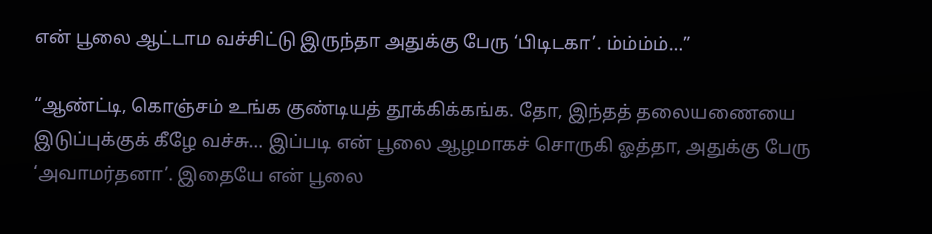என் பூலை ஆட்டாம வச்சிட்டு இருந்தா அதுக்கு பேரு ‘பிடிடகா’. ம்ம்ம்ம்…”

“ஆண்ட்டி, கொஞ்சம் உங்க குண்டியத் தூக்கிக்கங்க. தோ, இந்தத் தலையணையை இடுப்புக்குக் கீழே வச்சு… இப்படி என் பூலை ஆழமாகச் சொருகி ஓத்தா, அதுக்கு பேரு ‘அவாமர்தனா’. இதையே என் பூலை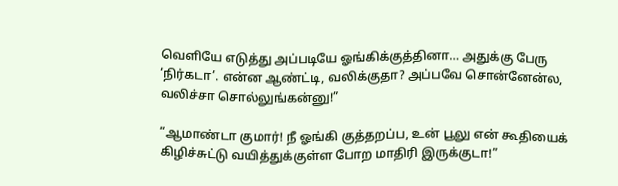வெளியே எடுத்து அப்படியே ஓங்கிக்குத்தினா… அதுக்கு பேரு ‘நிர்கடா’. என்ன ஆண்ட்டி, வலிக்குதா? அப்பவே சொன்னேன்ல, வலிச்சா சொல்லுங்கன்னு!”

“ஆமாண்டா குமார்! நீ ஓங்கி குத்தறப்ப, உன் பூலு என் கூதியைக் கிழிச்சுட்டு வயித்துக்குள்ள போற மாதிரி இருக்குடா!”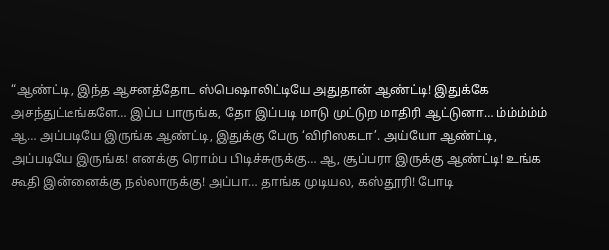“ஆண்ட்டி, இந்த ஆசனத்தோட ஸ்பெஷாலிட்டியே அதுதான் ஆண்ட்டி! இதுக்கே அசந்துட்டீங்களே… இப்ப பாருங்க, தோ இப்படி மாடு முட்டுற மாதிரி ஆட்டுனா… ம்ம்ம்ம்ம் ஆ… அப்படியே இருங்க ஆண்ட்டி, இதுக்கு பேரு ‘விரிஸகடா’. அய்யோ ஆண்ட்டி, அப்படியே இருங்க! எனக்கு ரொம்ப பிடிச்சுருக்கு… ஆ, சூப்பரா இருக்கு ஆண்ட்டி! உங்க கூதி இன்னைக்கு நல்லாருக்கு! அப்பா… தாங்க முடியல, கஸ்தூரி! போடி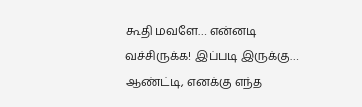கூதி மவளே… என்னடி வச்சிருக்க! இப்படி இருக்கு… ஆண்ட்டி, எனக்கு எந்த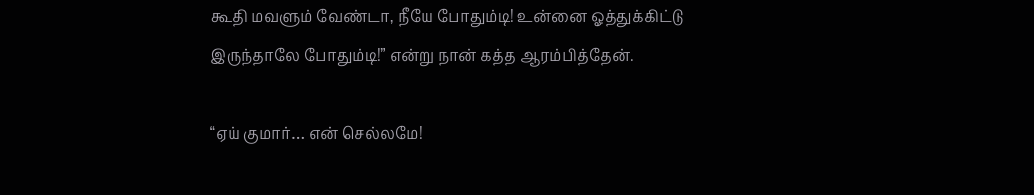கூதி மவளும் வேண்டா, நீயே போதும்டி! உன்னை ஓத்துக்கிட்டு இருந்தாலே போதும்டி!” என்று நான் கத்த ஆரம்பித்தேன்.

“ஏய் குமார்… என் செல்லமே!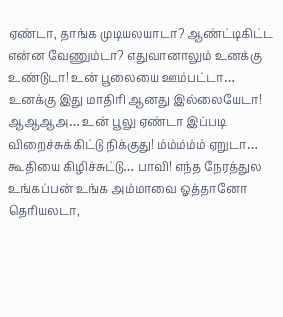ஏண்டா, தாங்க முடியலயாடா? ஆண்ட்டிகிட்ட என்ன வேணும்டா? எதுவானாலும் உனக்கு உண்டுடா! உன் பூலையை ஊம்பட்டா… உனக்கு இது மாதிரி ஆனது இல்லையேடா! ஆஆஆஅ… உன் பூலு ஏண்டா இப்படி விறைச்சுக்கிட்டு நிக்குது! ம்ம்ம்ம்ம் ஏறுடா… கூதியை கிழிச்சுட்டு… பாவி! எந்த நேரத்துல உங்கப்பன் உங்க அம்மாவை ஓத்தானோ தெரியலடா,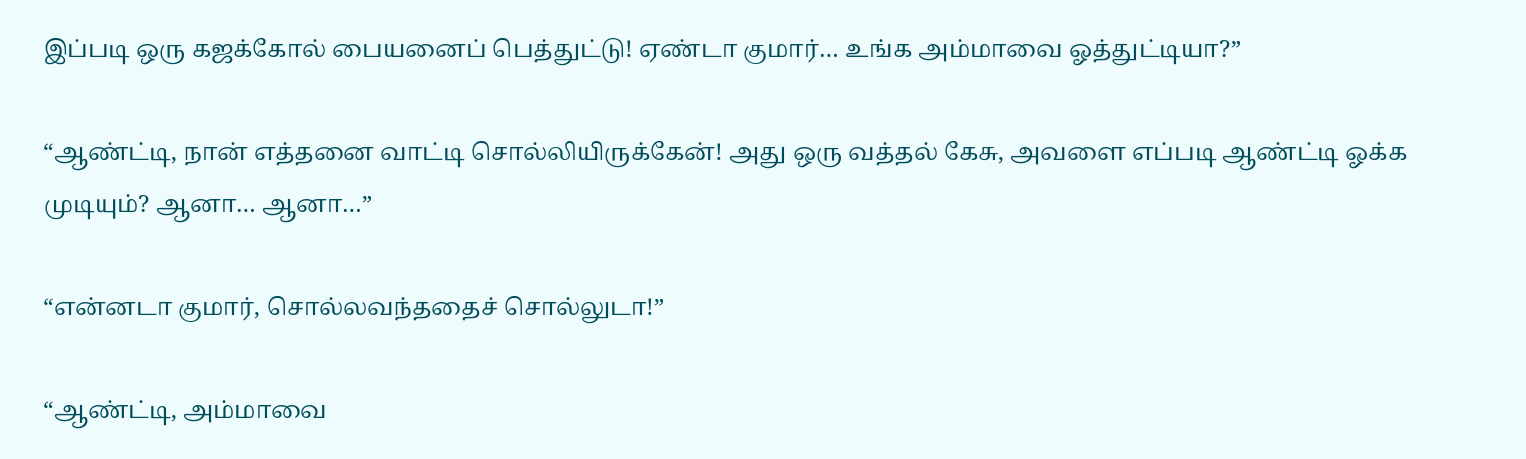இப்படி ஒரு கஜக்கோல் பையனைப் பெத்துட்டு! ஏண்டா குமார்… உங்க அம்மாவை ஓத்துட்டியா?”

“ஆண்ட்டி, நான் எத்தனை வாட்டி சொல்லியிருக்கேன்! அது ஒரு வத்தல் கேசு, அவளை எப்படி ஆண்ட்டி ஓக்க முடியும்? ஆனா… ஆனா…”

“என்னடா குமார், சொல்லவந்ததைச் சொல்லுடா!”

“ஆண்ட்டி, அம்மாவை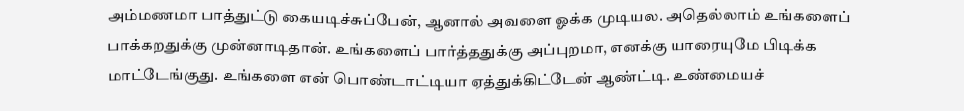அம்மணமா பாத்துட்டு கையடிச்சுப்பேன், ஆனால் அவளை ஓக்க முடியல. அதெல்லாம் உங்களைப் பாக்கறதுக்கு முன்னாடிதான். உங்களைப் பார்த்ததுக்கு அப்புறமா, எனக்கு யாரையுமே பிடிக்க மாட்டேங்குது. உங்களை என் பொண்டாட்டியா ஏத்துக்கிட்டேன் ஆண்ட்டி. உண்மையச்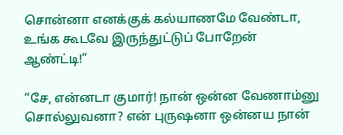சொன்னா எனக்குக் கல்யாணமே வேண்டா, உங்க கூடவே இருந்துட்டுப் போறேன் ஆண்ட்டி!”

“சே, என்னடா குமார்! நான் ஒன்ன வேணாம்னு சொல்லுவனா? என் புருஷனா ஒன்னய நான்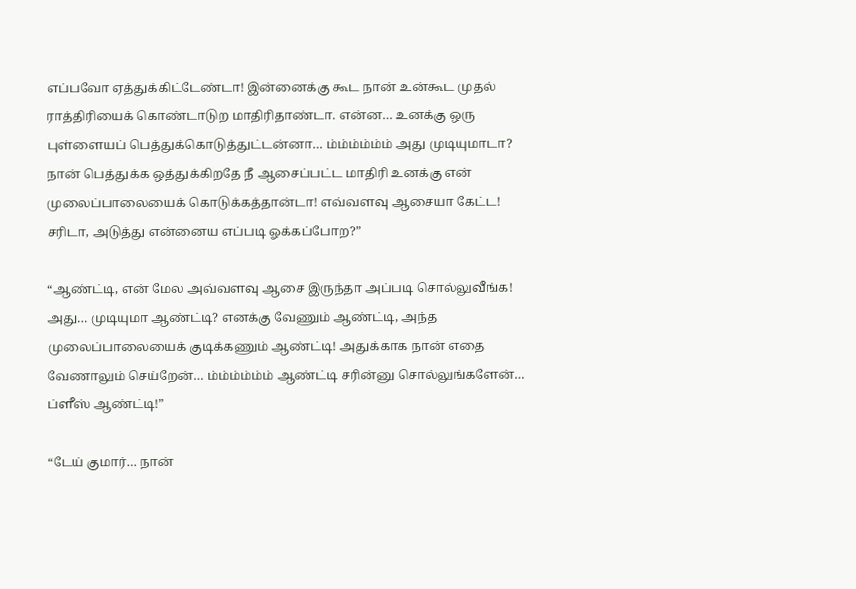எப்பவோ ஏத்துக்கிட்டேண்டா! இன்னைக்கு கூட நான் உன்கூட முதல் ராத்திரியைக் கொண்டாடுற மாதிரிதாண்டா. என்ன… உனக்கு ஒரு புள்ளையப் பெத்துக்கொடுத்துட்டன்னா… ம்ம்ம்ம்ம்ம் அது முடியுமாடா? நான் பெத்துக்க ஒத்துக்கிறதே நீ ஆசைப்பட்ட மாதிரி உனக்கு என் முலைப்பாலையைக் கொடுக்கத்தான்டா! எவ்வளவு ஆசையா கேட்ட! சரிடா, அடுத்து என்னைய எப்படி ஓக்கப்போற?”

“ஆண்ட்டி, என் மேல அவ்வளவு ஆசை இருந்தா அப்படி சொல்லுவீங்க! அது… முடியுமா ஆண்ட்டி? எனக்கு வேணும் ஆண்ட்டி, அந்த முலைப்பாலையைக் குடிக்கணும் ஆண்ட்டி! அதுக்காக நான் எதை வேணாலும் செய்றேன்… ம்ம்ம்ம்ம்ம் ஆண்ட்டி சரின்னு சொல்லுங்களேன்… ப்ளீஸ் ஆண்ட்டி!”

“டேய் குமார்… நான்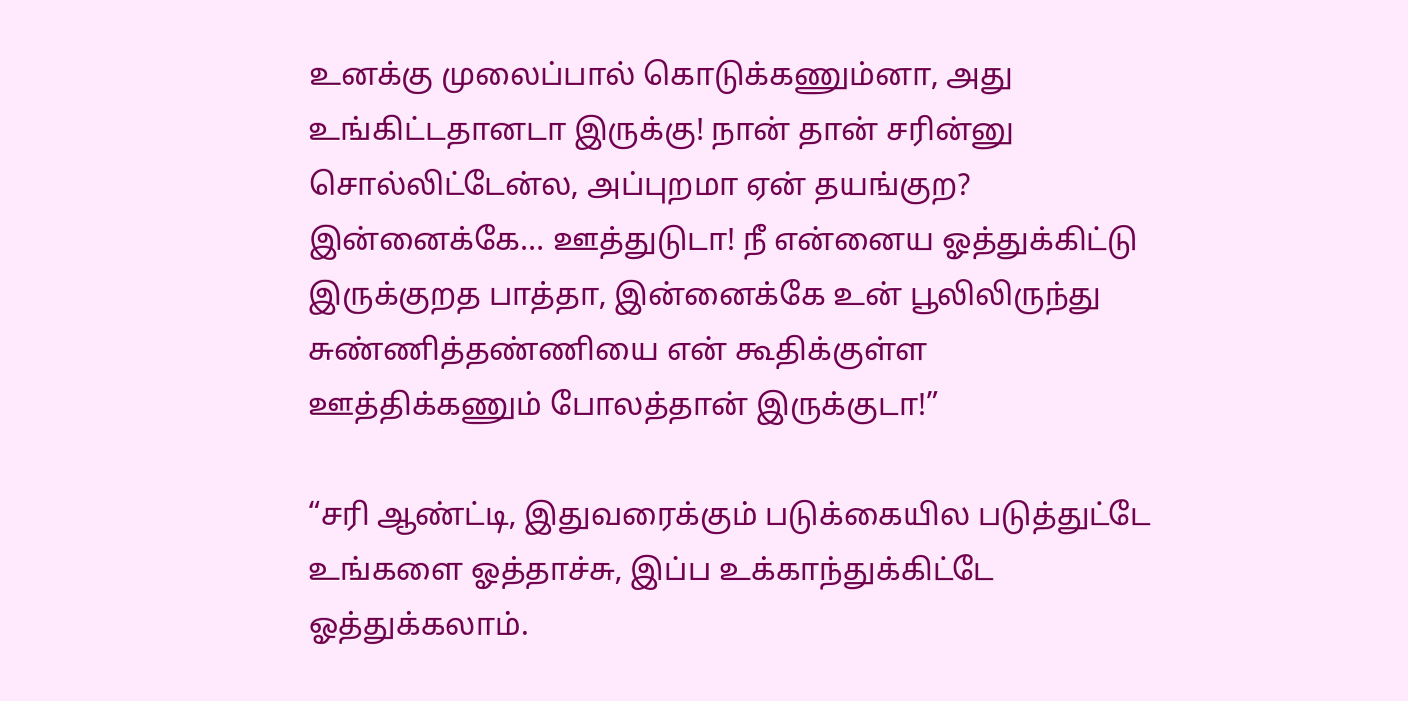உனக்கு முலைப்பால் கொடுக்கணும்னா, அது உங்கிட்டதானடா இருக்கு! நான் தான் சரின்னு சொல்லிட்டேன்ல, அப்புறமா ஏன் தயங்குற? இன்னைக்கே… ஊத்துடுடா! நீ என்னைய ஓத்துக்கிட்டு இருக்குறத பாத்தா, இன்னைக்கே உன் பூலிலிருந்து சுண்ணித்தண்ணியை என் கூதிக்குள்ள ஊத்திக்கணும் போலத்தான் இருக்குடா!”

“சரி ஆண்ட்டி, இதுவரைக்கும் படுக்கையில படுத்துட்டே உங்களை ஓத்தாச்சு, இப்ப உக்காந்துக்கிட்டே ஓத்துக்கலாம்.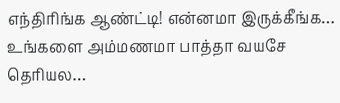எந்திரிங்க ஆண்ட்டி! என்னமா இருக்கீங்க… உங்களை அம்மணமா பாத்தா வயசே தெரியல…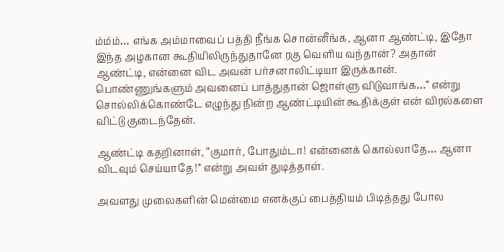ம்ம்ம்… எங்க அம்மாவைப் பத்தி நீங்க சொன்னீங்க, ஆனா ஆண்ட்டி, இதோ இந்த அழகான கூதியிலிருந்துதானே ரகு வெளிய வந்தான்? அதான் ஆண்ட்டி, என்னை விட அவன் பர்சனாலிட்டியா இருக்கான். பொண்ணுங்களும் அவனைப் பாத்துதான் ஜொள்ளு விடுவாங்க…” என்று சொல்லிக்கொண்டே எழுந்து நின்ற ஆண்ட்டியின் கூதிக்குள் என் விரல்களை விட்டு குடைந்தேன்.

ஆண்ட்டி கதறினாள், “குமார், போதும்டா! என்னைக் கொல்லாதே… ஆனா விடவும் செய்யாதே!” என்று அவள் துடித்தாள்.

அவளது முலைகளின் மென்மை எனக்குப் பைத்தியம் பிடித்தது போல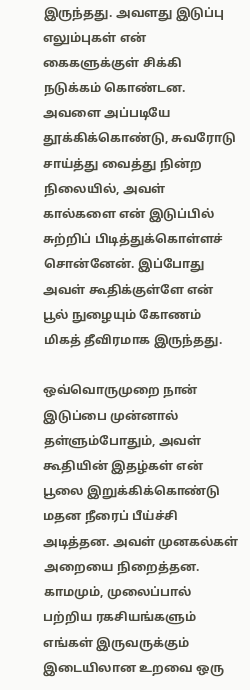இருந்தது. அவளது இடுப்பு எலும்புகள் என் கைகளுக்குள் சிக்கி நடுக்கம் கொண்டன. அவளை அப்படியே தூக்கிக்கொண்டு, சுவரோடு சாய்த்து வைத்து நின்ற நிலையில், அவள் கால்களை என் இடுப்பில் சுற்றிப் பிடித்துக்கொள்ளச் சொன்னேன். இப்போது அவள் கூதிக்குள்ளே என் பூல் நுழையும் கோணம் மிகத் தீவிரமாக இருந்தது.

ஒவ்வொருமுறை நான் இடுப்பை முன்னால் தள்ளும்போதும், அவள் கூதியின் இதழ்கள் என் பூலை இறுக்கிக்கொண்டு மதன நீரைப் பீய்ச்சி அடித்தன. அவள் முனகல்கள் அறையை நிறைத்தன. காமமும், முலைப்பால் பற்றிய ரகசியங்களும் எங்கள் இருவருக்கும் இடையிலான உறவை ஒரு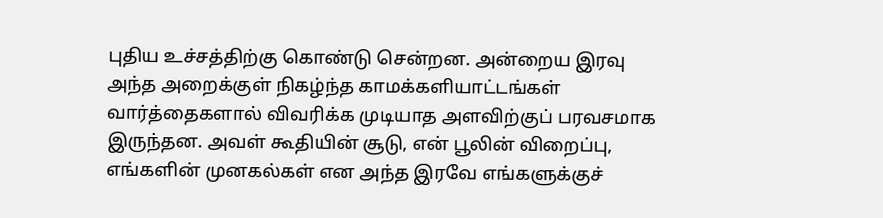புதிய உச்சத்திற்கு கொண்டு சென்றன. அன்றைய இரவு அந்த அறைக்குள் நிகழ்ந்த காமக்களியாட்டங்கள் வார்த்தைகளால் விவரிக்க முடியாத அளவிற்குப் பரவசமாக இருந்தன. அவள் கூதியின் சூடு, என் பூலின் விறைப்பு, எங்களின் முனகல்கள் என அந்த இரவே எங்களுக்குச்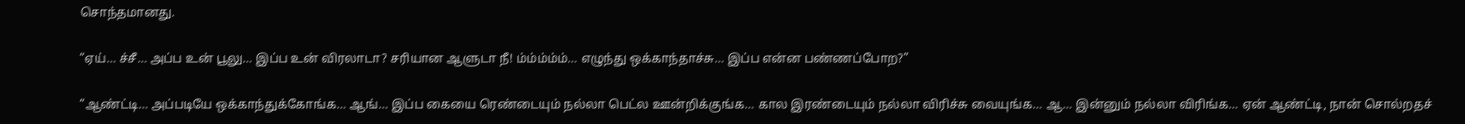சொந்தமானது.

“ஏய்… ச்சீ… அப்ப உன் பூலு… இப்ப உன் விரலாடா? சரியான ஆளுடா நீ! ம்ம்ம்ம்ம்… எழுந்து ஒக்காந்தாச்சு… இப்ப என்ன பண்ணப்போற?”

“ஆண்ட்டி… அப்படியே ஒக்காந்துக்கோங்க… ஆங்… இப்ப கையை ரெண்டையும் நல்லா பெட்ல ஊன்றிக்குங்க… கால இரண்டையும் நல்லா விரிச்சு வையுங்க… ஆ… இன்னும் நல்லா விரிங்க… ஏன் ஆண்ட்டி, நான் சொல்றதச்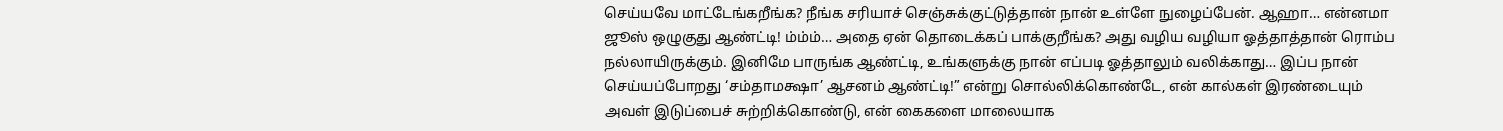செய்யவே மாட்டேங்கறீங்க? நீங்க சரியாச் செஞ்சுக்குட்டுத்தான் நான் உள்ளே நுழைப்பேன். ஆஹா… என்னமா ஜூஸ் ஒழுகுது ஆண்ட்டி! ம்ம்ம்… அதை ஏன் தொடைக்கப் பாக்குறீங்க? அது வழிய வழியா ஓத்தாத்தான் ரொம்ப நல்லாயிருக்கும். இனிமே பாருங்க ஆண்ட்டி, உங்களுக்கு நான் எப்படி ஓத்தாலும் வலிக்காது… இப்ப நான் செய்யப்போறது ‘சம்தாமக்ஷா’ ஆசனம் ஆண்ட்டி!” என்று சொல்லிக்கொண்டே, என் கால்கள் இரண்டையும் அவள் இடுப்பைச் சுற்றிக்கொண்டு, என் கைகளை மாலையாக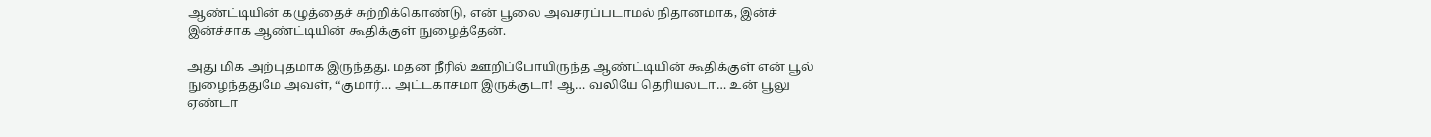ஆண்ட்டியின் கழுத்தைச் சுற்றிக்கொண்டு, என் பூலை அவசரப்படாமல் நிதானமாக, இன்ச் இன்ச்சாக ஆண்ட்டியின் கூதிக்குள் நுழைத்தேன்.

அது மிக அற்புதமாக இருந்தது. மதன நீரில் ஊறிப்போயிருந்த ஆண்ட்டியின் கூதிக்குள் என் பூல் நுழைந்ததுமே அவள், “குமார்… அட்டகாசமா இருக்குடா! ஆ… வலியே தெரியலடா… உன் பூலு ஏண்டா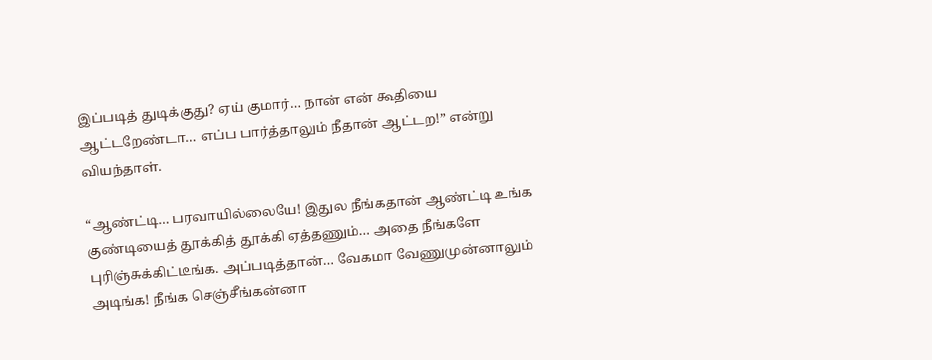இப்படித் துடிக்குது? ஏய் குமார்… நான் என் கூதியை ஆட்டறேண்டா… எப்ப பார்த்தாலும் நீதான் ஆட்டற!” என்று வியந்தாள்.

“ஆண்ட்டி… பரவாயில்லையே! இதுல நீங்கதான் ஆண்ட்டி உங்க குண்டியைத் தூக்கித் தூக்கி ஏத்தணும்… அதை நீங்களே புரிஞ்சுக்கிட்டீங்க. அப்படித்தான்… வேகமா வேணுமுன்னாலும் அடிங்க! நீங்க செஞ்சீங்கன்னா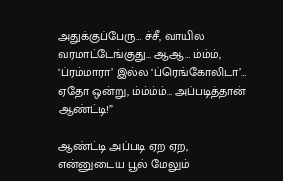அதுக்குப்பேரு… ச்சீ, வாயில வரமாட்டேங்குது… ஆஆ… ம்ம்ம், ‘ப்ரம்மாரா’ இல்ல ‘ப்ரெங்கோலிடா’… ஏதோ ஒன்று, ம்ம்ம்ம்… அப்படித்தான் ஆண்ட்டி!”

ஆண்ட்டி அப்படி ஏற ஏற, என்னுடைய பூல் மேலும்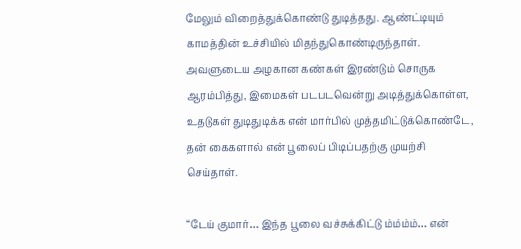மேலும் விறைத்துக்கொண்டு துடித்தது. ஆண்ட்டியும் காமத்தின் உச்சியில் மிதந்துகொண்டிருந்தாள். அவளுடைய அழகான கண்கள் இரண்டும் சொருக ஆரம்பித்து, இமைகள் படபடவென்று அடித்துக்கொள்ள, உதடுகள் துடிதுடிக்க என் மார்பில் முத்தமிட்டுக்கொண்டே, தன் கைகளால் என் பூலைப் பிடிப்பதற்கு முயற்சி செய்தாள்.

“டேய் குமார்… இந்த பூலை வச்சுக்கிட்டு ம்ம்ம்ம்… என்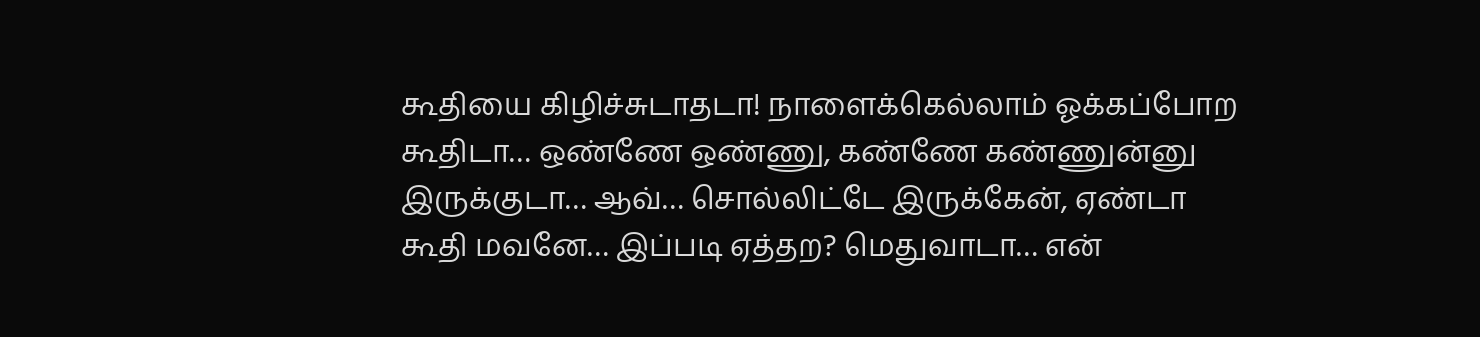கூதியை கிழிச்சுடாதடா! நாளைக்கெல்லாம் ஓக்கப்போற கூதிடா… ஒண்ணே ஒண்ணு, கண்ணே கண்ணுன்னு இருக்குடா… ஆவ்… சொல்லிட்டே இருக்கேன், ஏண்டா கூதி மவனே… இப்படி ஏத்தற? மெதுவாடா… என்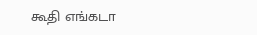கூதி எங்கடா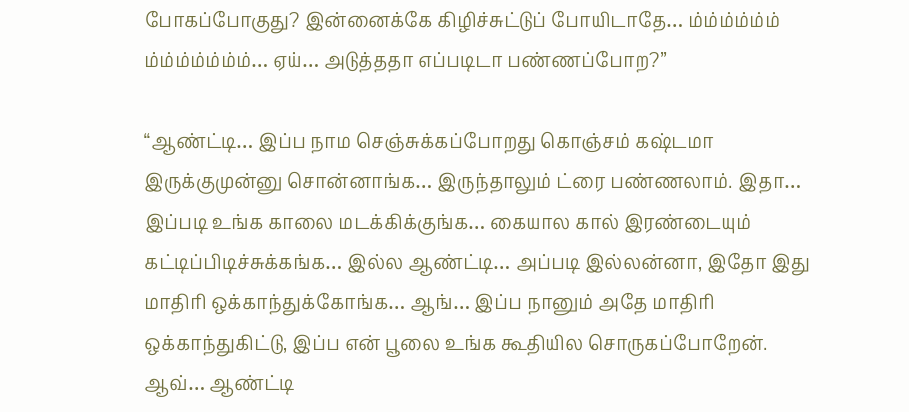போகப்போகுது? இன்னைக்கே கிழிச்சுட்டுப் போயிடாதே… ம்ம்ம்ம்ம்ம் ம்ம்ம்ம்ம்ம்ம்… ஏய்… அடுத்ததா எப்படிடா பண்ணப்போற?”

“ஆண்ட்டி… இப்ப நாம செஞ்சுக்கப்போறது கொஞ்சம் கஷ்டமா இருக்குமுன்னு சொன்னாங்க… இருந்தாலும் ட்ரை பண்ணலாம். இதா… இப்படி உங்க காலை மடக்கிக்குங்க… கையால கால் இரண்டையும் கட்டிப்பிடிச்சுக்கங்க… இல்ல ஆண்ட்டி… அப்படி இல்லன்னா, இதோ இது மாதிரி ஒக்காந்துக்கோங்க… ஆங்… இப்ப நானும் அதே மாதிரி ஒக்காந்துகிட்டு, இப்ப என் பூலை உங்க கூதியில சொருகப்போறேன். ஆவ்… ஆண்ட்டி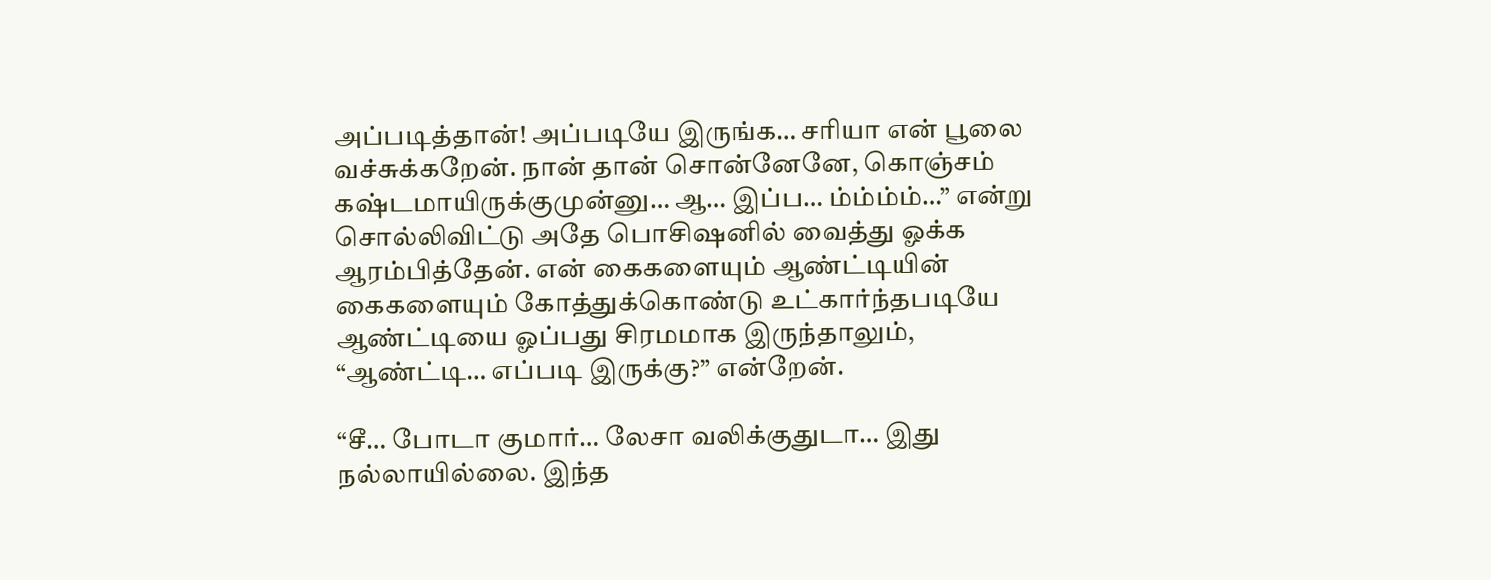அப்படித்தான்! அப்படியே இருங்க… சரியா என் பூலை வச்சுக்கறேன். நான் தான் சொன்னேனே, கொஞ்சம் கஷ்டமாயிருக்குமுன்னு… ஆ… இப்ப… ம்ம்ம்ம்…” என்று சொல்லிவிட்டு அதே பொசிஷனில் வைத்து ஓக்க ஆரம்பித்தேன். என் கைகளையும் ஆண்ட்டியின் கைகளையும் கோத்துக்கொண்டு உட்கார்ந்தபடியே ஆண்ட்டியை ஓப்பது சிரமமாக இருந்தாலும், “ஆண்ட்டி… எப்படி இருக்கு?” என்றேன்.

“சீ… போடா குமார்… லேசா வலிக்குதுடா… இது நல்லாயில்லை. இந்த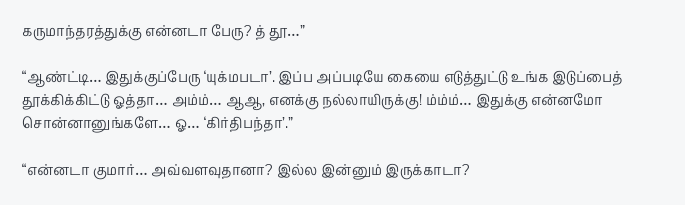கருமாந்தரத்துக்கு என்னடா பேரு? த் தூ…”

“ஆண்ட்டி… இதுக்குப்பேரு ‘யுக்மபடா’. இப்ப அப்படியே கையை எடுத்துட்டு உங்க இடுப்பைத் தூக்கிக்கிட்டு ஓத்தா… அம்ம்… ஆஆ, எனக்கு நல்லாயிருக்கு! ம்ம்ம்… இதுக்கு என்னமோ சொன்னானுங்களே… ஓ… ‘கிர்திபந்தா’.”

“என்னடா குமார்… அவ்வளவுதானா? இல்ல இன்னும் இருக்காடா?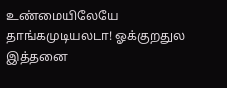உண்மையிலேயே தாங்கமுடியலடா! ஓக்குறதுல இத்தனை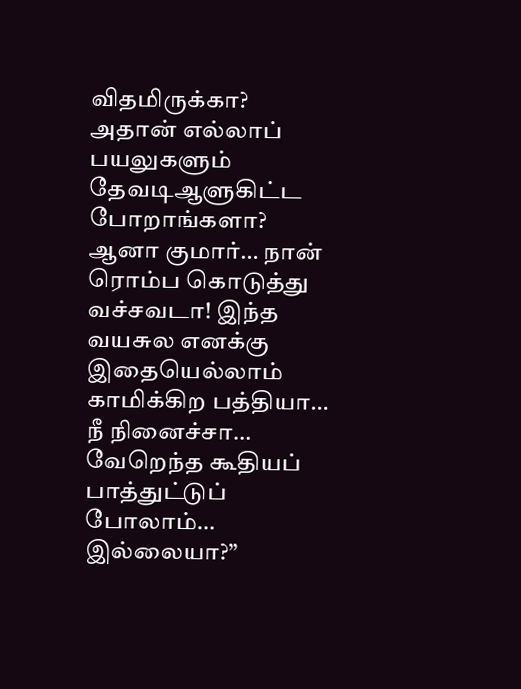விதமிருக்கா? அதான் எல்லாப் பயலுகளும் தேவடிஆளுகிட்ட போறாங்களா? ஆனா குமார்… நான் ரொம்ப கொடுத்து வச்சவடா! இந்த வயசுல எனக்கு இதையெல்லாம் காமிக்கிற பத்தியா… நீ நினைச்சா… வேறெந்த கூதியப் பாத்துட்டுப் போலாம்… இல்லையா?”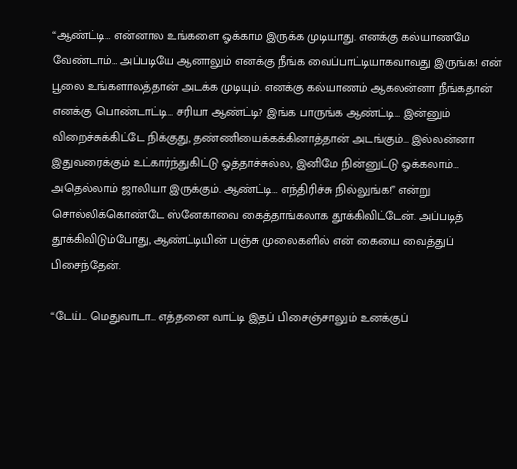“ஆண்ட்டி… என்னால உங்களை ஓக்காம இருக்க முடியாது. எனக்கு கல்யாணமே வேண்டாம்… அப்படியே ஆனாலும் எனக்கு நீங்க வைப்பாட்டியாகவாவது இருங்க! என் பூலை உங்களாலத்தான் அடக்க முடியும். எனக்கு கல்யாணம் ஆகலன்னா நீங்கதான் எனக்கு பொண்டாட்டி… சரியா ஆண்ட்டி? இங்க பாருங்க ஆண்ட்டி… இன்னும் விறைச்சுக்கிட்டே நிக்குது, தண்ணியைக்கக்கினாத்தான் அடங்கும்… இல்லன்னா இதுவரைக்கும் உட்கார்ந்துகிட்டு ஓத்தாச்சுல்ல, இனிமே நின்னுட்டு ஓக்கலாம்… அதெல்லாம் ஜாலியா இருக்கும். ஆண்ட்டி… எந்திரிச்சு நில்லுங்க!” என்று சொல்லிக்கொண்டே ஸ்னேகாவை கைத்தாங்கலாக தூக்கிவிட்டேன். அப்படித் தூக்கிவிடும்போது, ஆண்ட்டியின் பஞ்சு முலைகளில் என் கையை வைத்துப் பிசைந்தேன்.

“டேய்… மெதுவாடா… எத்தனை வாட்டி இதப் பிசைஞ்சாலும் உனக்குப்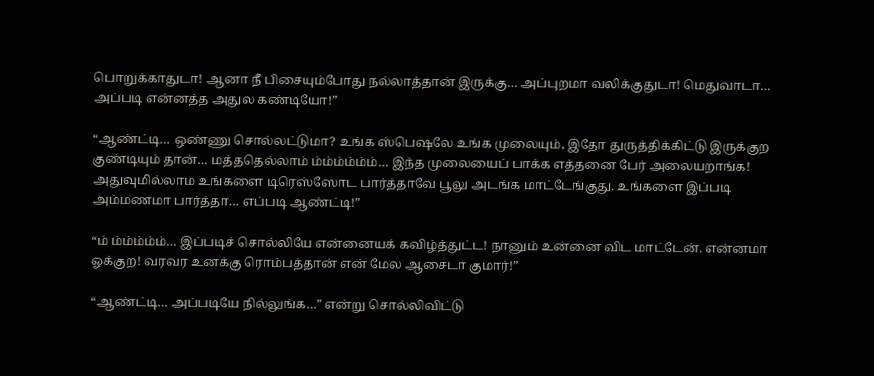பொறுக்காதுடா! ஆனா நீ பிசையும்போது நல்லாத்தான் இருக்கு… அப்புறமா வலிக்குதுடா! மெதுவாடா… அப்படி என்னத்த அதுல கண்டியோ!”

“ஆண்ட்டி… ஒண்ணு சொல்லட்டுமா? உங்க ஸ்பெஷலே உங்க முலையும், இதோ துருத்திக்கிட்டு இருக்குற குண்டியும் தான்… மத்ததெல்லாம் ம்ம்ம்ம்ம்ம்… இந்த முலையைப் பாக்க எத்தனை பேர் அலையறாங்க! அதுவுமில்லாம உங்களை டிரெஸ்ஸோட பார்த்தாவே பூலு அடங்க மாட்டேங்குது. உங்களை இப்படி அம்மணமா பார்த்தா… எப்படி ஆண்ட்டி!”

“ம் ம்ம்ம்ம்ம்… இப்படிச் சொல்லியே என்னையக் கவிழ்த்துட்ட! நானும் உன்னை விட மாட்டேன். என்னமா ஓக்குற! வரவர உனக்கு ரொம்பத்தான் என் மேல ஆசைடா குமார்!”

“ஆண்ட்டி… அப்படியே நில்லுங்க…” என்று சொல்லிவிட்டு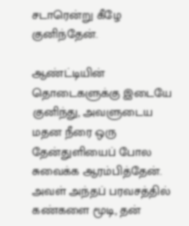சடாரென்று கீழே குனிந்தேன்.

ஆண்ட்டியின் தொடைகளுக்கு இடையே குனிந்து, அவளுடைய மதன நீரை ஒரு தேன்துளியைப் போல சுவைக்க ஆரம்பித்தேன். அவள் அந்தப் பரவசத்தில் கண்களை மூடி, தன்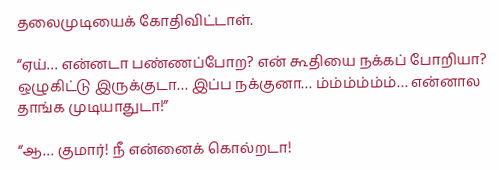தலைமுடியைக் கோதிவிட்டாள்.

“ஏய்… என்னடா பண்ணப்போற? என் கூதியை நக்கப் போறியா? ஒழுகிட்டு இருக்குடா… இப்ப நக்குனா… ம்ம்ம்ம்ம்ம்… என்னால தாங்க முடியாதுடா!”

“ஆ… குமார்! நீ என்னைக் கொல்றடா!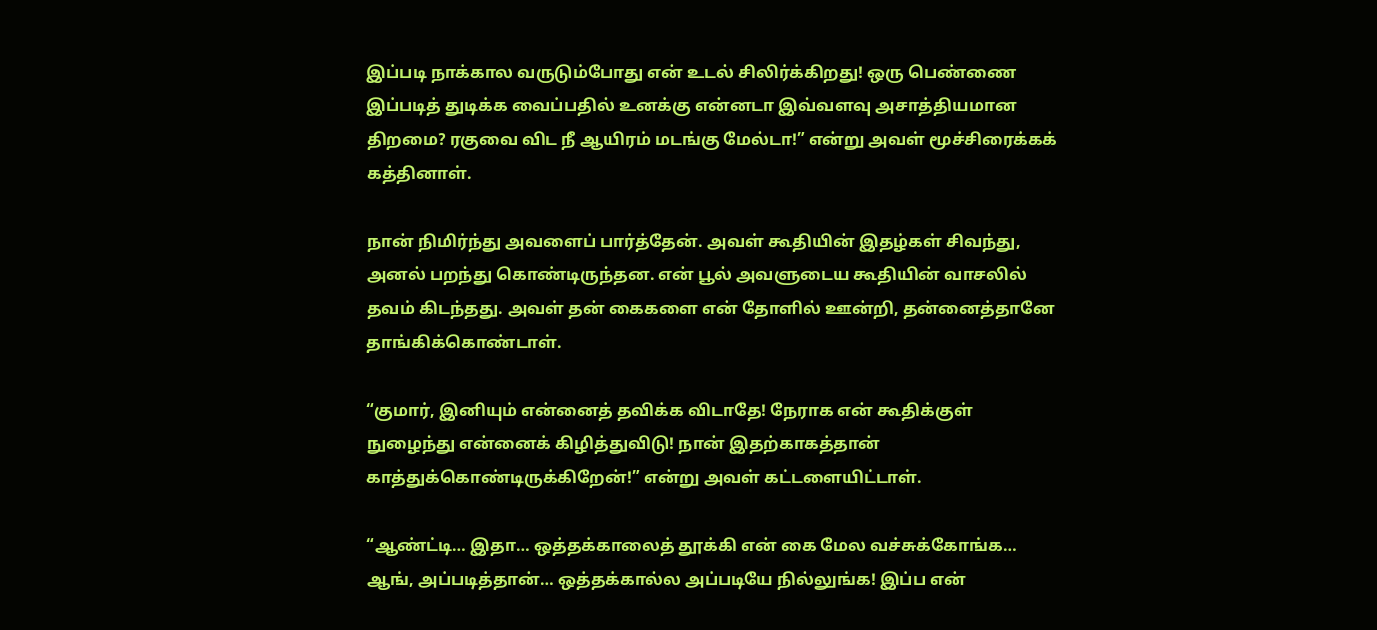இப்படி நாக்கால வருடும்போது என் உடல் சிலிர்க்கிறது! ஒரு பெண்ணை இப்படித் துடிக்க வைப்பதில் உனக்கு என்னடா இவ்வளவு அசாத்தியமான திறமை? ரகுவை விட நீ ஆயிரம் மடங்கு மேல்டா!” என்று அவள் மூச்சிரைக்கக் கத்தினாள்.

நான் நிமிர்ந்து அவளைப் பார்த்தேன். அவள் கூதியின் இதழ்கள் சிவந்து, அனல் பறந்து கொண்டிருந்தன. என் பூல் அவளுடைய கூதியின் வாசலில் தவம் கிடந்தது. அவள் தன் கைகளை என் தோளில் ஊன்றி, தன்னைத்தானே தாங்கிக்கொண்டாள்.

“குமார், இனியும் என்னைத் தவிக்க விடாதே! நேராக என் கூதிக்குள் நுழைந்து என்னைக் கிழித்துவிடு! நான் இதற்காகத்தான் காத்துக்கொண்டிருக்கிறேன்!” என்று அவள் கட்டளையிட்டாள்.

“ஆண்ட்டி… இதா… ஒத்தக்காலைத் தூக்கி என் கை மேல வச்சுக்கோங்க… ஆங், அப்படித்தான்… ஒத்தக்கால்ல அப்படியே நில்லுங்க! இப்ப என்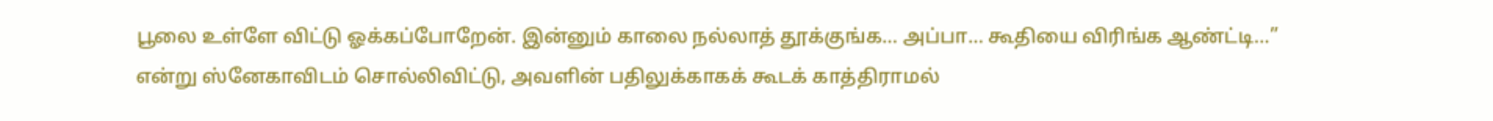பூலை உள்ளே விட்டு ஓக்கப்போறேன். இன்னும் காலை நல்லாத் தூக்குங்க… அப்பா… கூதியை விரிங்க ஆண்ட்டி…” என்று ஸ்னேகாவிடம் சொல்லிவிட்டு, அவளின் பதிலுக்காகக் கூடக் காத்திராமல்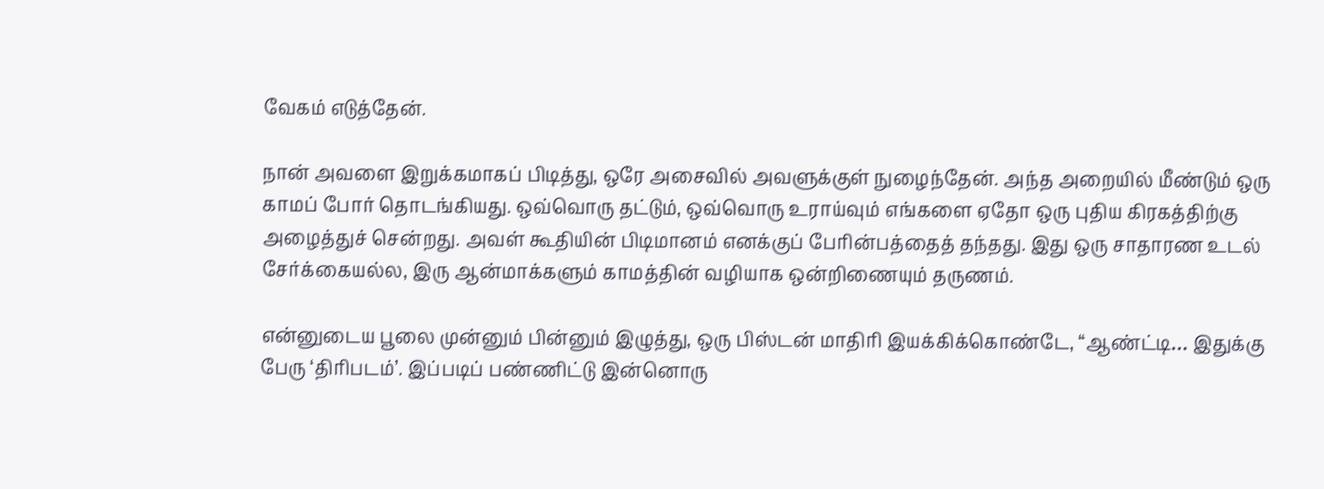வேகம் எடுத்தேன்.

நான் அவளை இறுக்கமாகப் பிடித்து, ஒரே அசைவில் அவளுக்குள் நுழைந்தேன். அந்த அறையில் மீண்டும் ஒரு காமப் போர் தொடங்கியது. ஒவ்வொரு தட்டும், ஒவ்வொரு உராய்வும் எங்களை ஏதோ ஒரு புதிய கிரகத்திற்கு அழைத்துச் சென்றது. அவள் கூதியின் பிடிமானம் எனக்குப் பேரின்பத்தைத் தந்தது. இது ஒரு சாதாரண உடல் சேர்க்கையல்ல, இரு ஆன்மாக்களும் காமத்தின் வழியாக ஒன்றிணையும் தருணம்.

என்னுடைய பூலை முன்னும் பின்னும் இழுத்து, ஒரு பிஸ்டன் மாதிரி இயக்கிக்கொண்டே, “ஆண்ட்டி… இதுக்கு பேரு ‘திரிபடம்’. இப்படிப் பண்ணிட்டு இன்னொரு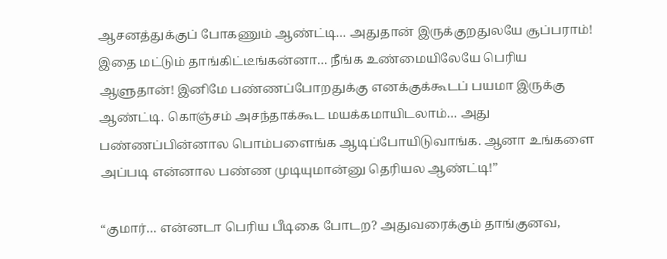ஆசனத்துக்குப் போகணும் ஆண்ட்டி… அதுதான் இருக்குறதுலயே சூப்பராம்! இதை மட்டும் தாங்கிட்டீங்கன்னா… நீங்க உண்மையிலேயே பெரிய ஆளுதான்! இனிமே பண்ணப்போறதுக்கு எனக்குக்கூடப் பயமா இருக்கு ஆண்ட்டி. கொஞ்சம் அசந்தாக்கூட மயக்கமாயிடலாம்… அது பண்ணப்பின்னால பொம்பளைங்க ஆடிப்போயிடுவாங்க. ஆனா உங்களை அப்படி என்னால பண்ண முடியுமான்னு தெரியல ஆண்ட்டி!”

“குமார்… என்னடா பெரிய பீடிகை போடற? அதுவரைக்கும் தாங்குனவ,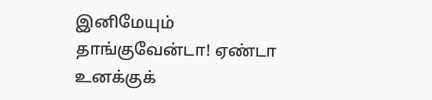இனிமேயும் தாங்குவேன்டா! ஏண்டா உனக்குக்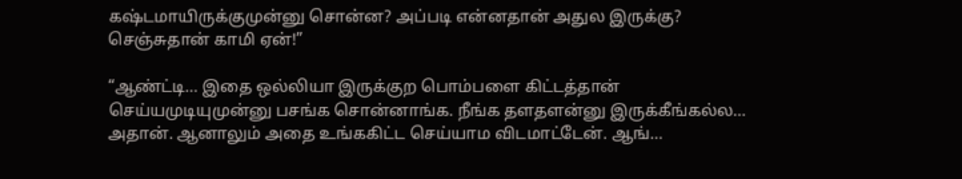கஷ்டமாயிருக்குமுன்னு சொன்ன? அப்படி என்னதான் அதுல இருக்கு? செஞ்சுதான் காமி ஏன்!”

“ஆண்ட்டி… இதை ஒல்லியா இருக்குற பொம்பளை கிட்டத்தான் செய்யமுடியுமுன்னு பசங்க சொன்னாங்க. நீங்க தளதளன்னு இருக்கீங்கல்ல… அதான். ஆனாலும் அதை உங்ககிட்ட செய்யாம விடமாட்டேன். ஆங்…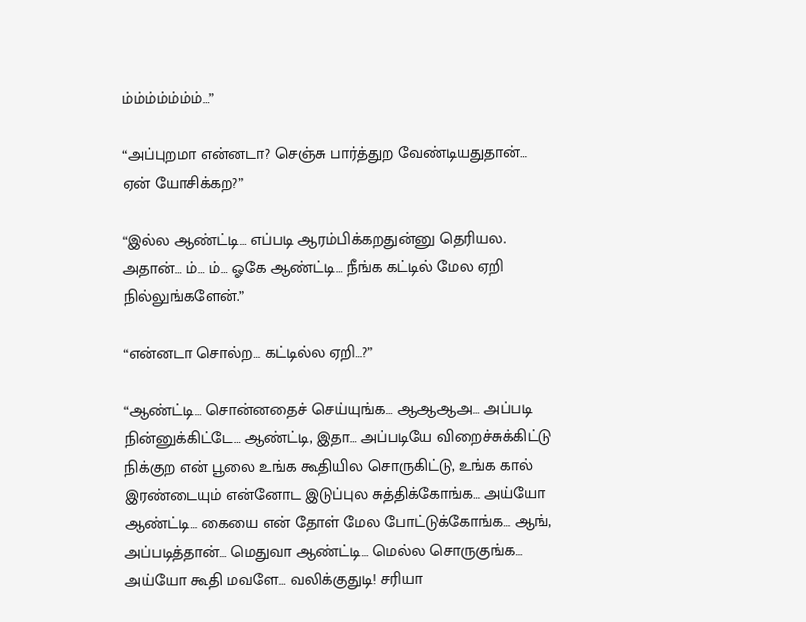ம்ம்ம்ம்ம்ம்ம்…”

“அப்புறமா என்னடா? செஞ்சு பார்த்துற வேண்டியதுதான்… ஏன் யோசிக்கற?”

“இல்ல ஆண்ட்டி… எப்படி ஆரம்பிக்கறதுன்னு தெரியல. அதான்… ம்… ம்… ஓகே ஆண்ட்டி… நீங்க கட்டில் மேல ஏறி நில்லுங்களேன்.”

“என்னடா சொல்ற… கட்டில்ல ஏறி…?”

“ஆண்ட்டி… சொன்னதைச் செய்யுங்க… ஆஆஆஅ… அப்படி நின்னுக்கிட்டே… ஆண்ட்டி, இதா… அப்படியே விறைச்சுக்கிட்டு நிக்குற என் பூலை உங்க கூதியில சொருகிட்டு, உங்க கால் இரண்டையும் என்னோட இடுப்புல சுத்திக்கோங்க… அய்யோ ஆண்ட்டி… கையை என் தோள் மேல போட்டுக்கோங்க… ஆங், அப்படித்தான்… மெதுவா ஆண்ட்டி… மெல்ல சொருகுங்க… அய்யோ கூதி மவளே… வலிக்குதுடி! சரியா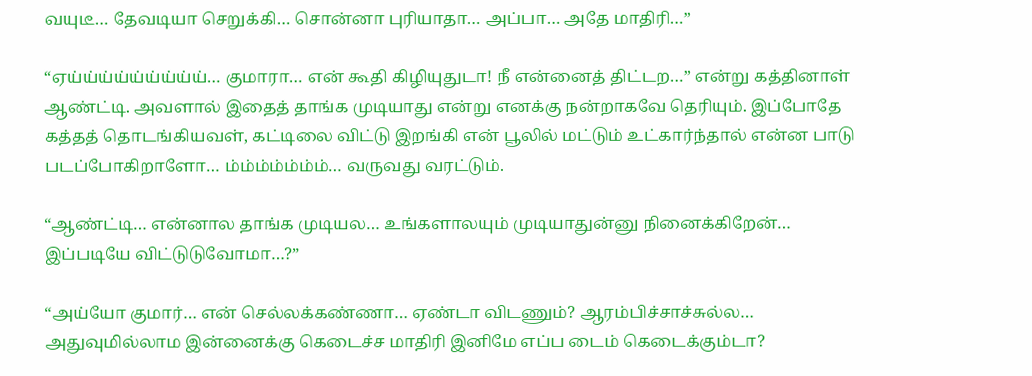வயுடீ… தேவடியா செறுக்கி… சொன்னா புரியாதா… அப்பா… அதே மாதிரி…”

“ஏய்ய்ய்ய்ய்ய்ய்ய்ய்… குமாரா… என் கூதி கிழியுதுடா! நீ என்னைத் திட்டற…” என்று கத்தினாள் ஆண்ட்டி. அவளால் இதைத் தாங்க முடியாது என்று எனக்கு நன்றாகவே தெரியும். இப்போதே கத்தத் தொடங்கியவள், கட்டிலை விட்டு இறங்கி என் பூலில் மட்டும் உட்கார்ந்தால் என்ன பாடு படப்போகிறாளோ… ம்ம்ம்ம்ம்ம்ம்… வருவது வரட்டும்.

“ஆண்ட்டி… என்னால தாங்க முடியல… உங்களாலயும் முடியாதுன்னு நினைக்கிறேன்… இப்படியே விட்டுடுவோமா…?”

“அய்யோ குமார்… என் செல்லக்கண்ணா… ஏண்டா விடணும்? ஆரம்பிச்சாச்சுல்ல… அதுவுமில்லாம இன்னைக்கு கெடைச்ச மாதிரி இனிமே எப்ப டைம் கெடைக்கும்டா?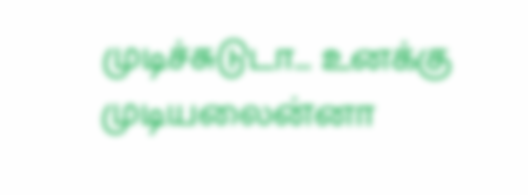முடிச்சுடுடா… உனக்கு முடியலைன்னா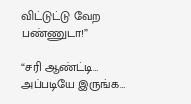விட்டுட்டு வேற பண்ணுடா!”

“சரி ஆண்ட்டி… அப்படியே இருங்க…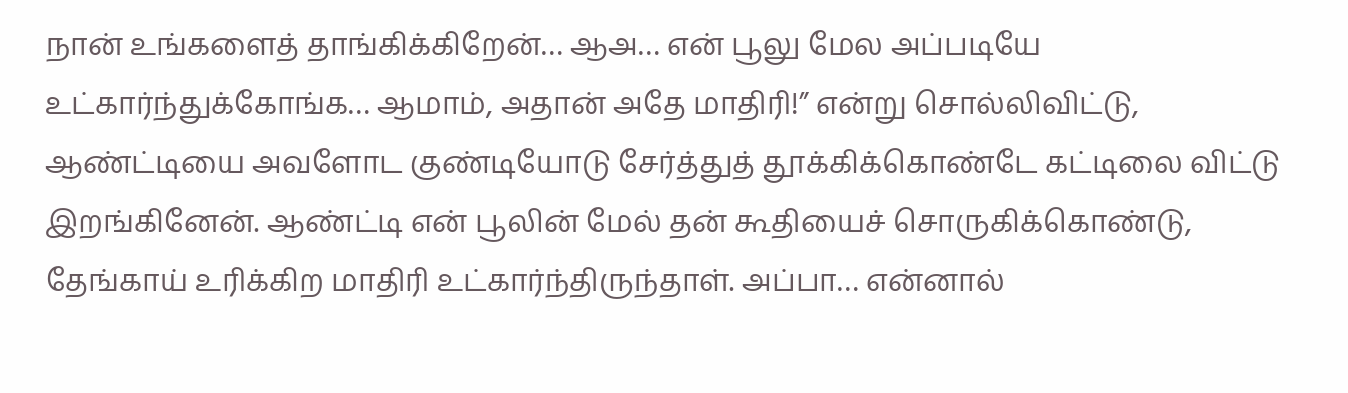நான் உங்களைத் தாங்கிக்கிறேன்… ஆஅ… என் பூலு மேல அப்படியே உட்கார்ந்துக்கோங்க… ஆமாம், அதான் அதே மாதிரி!” என்று சொல்லிவிட்டு, ஆண்ட்டியை அவளோட குண்டியோடு சேர்த்துத் தூக்கிக்கொண்டே கட்டிலை விட்டு இறங்கினேன். ஆண்ட்டி என் பூலின் மேல் தன் கூதியைச் சொருகிக்கொண்டு, தேங்காய் உரிக்கிற மாதிரி உட்கார்ந்திருந்தாள். அப்பா… என்னால்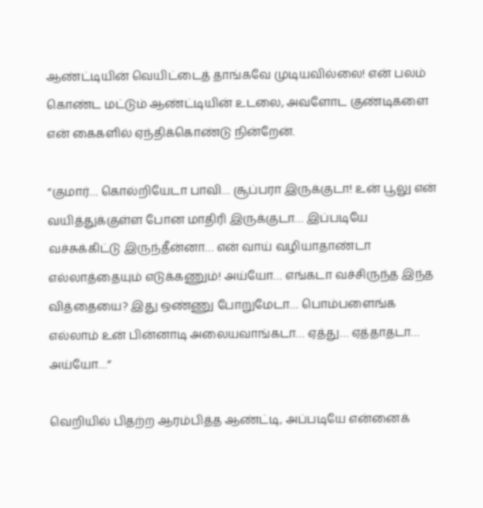ஆண்ட்டியின் வெயிட்டைத் தாங்கவே முடியவில்லை! என் பலம் கொண்ட மட்டும் ஆண்ட்டியின் உடலை, அவளோட குண்டிகளை என் கைகளில் ஏந்திக்கொண்டு நின்றேன்.

“குமார்… கொல்றியேடா பாவி… சூப்பரா இருக்குடா! உன் பூலு என் வயித்துக்குள்ள போன மாதிரி இருக்குடா… இப்படியே வச்சுக்கிட்டு இருந்தீன்னா… என் வாய் வழியாதாண்டா எல்லாத்தையும் எடுக்கணும்! அய்யோ… எங்கடா வச்சிருந்த இந்த வித்தையை? இது ஒண்ணு போறுமேடா… பொம்பளைங்க எல்லாம் உன் பின்னாடி அலையவாங்கடா… ஏத்து… ஏத்தாதடா… அய்யோ…”

வெறியில் பிதற்ற ஆரம்பித்த ஆண்ட்டி, அப்படியே என்னைக்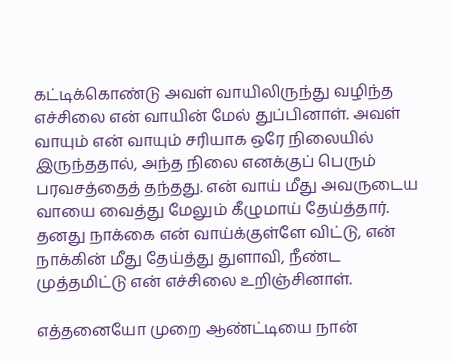கட்டிக்கொண்டு அவள் வாயிலிருந்து வழிந்த எச்சிலை என் வாயின் மேல் துப்பினாள். அவள் வாயும் என் வாயும் சரியாக ஒரே நிலையில் இருந்ததால், அந்த நிலை எனக்குப் பெரும் பரவசத்தைத் தந்தது. என் வாய் மீது அவருடைய வாயை வைத்து மேலும் கீழுமாய் தேய்த்தார். தனது நாக்கை என் வாய்க்குள்ளே விட்டு, என் நாக்கின் மீது தேய்த்து துளாவி, நீண்ட முத்தமிட்டு என் எச்சிலை உறிஞ்சினாள்.

எத்தனையோ முறை ஆண்ட்டியை நான்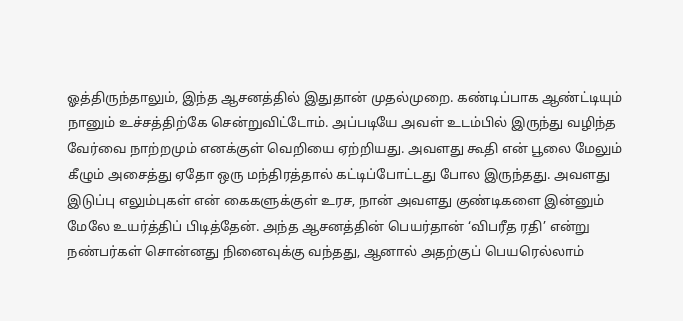ஓத்திருந்தாலும், இந்த ஆசனத்தில் இதுதான் முதல்முறை. கண்டிப்பாக ஆண்ட்டியும் நானும் உச்சத்திற்கே சென்றுவிட்டோம். அப்படியே அவள் உடம்பில் இருந்து வழிந்த வேர்வை நாற்றமும் எனக்குள் வெறியை ஏற்றியது. அவளது கூதி என் பூலை மேலும் கீழும் அசைத்து ஏதோ ஒரு மந்திரத்தால் கட்டிப்போட்டது போல இருந்தது. அவளது இடுப்பு எலும்புகள் என் கைகளுக்குள் உரச, நான் அவளது குண்டிகளை இன்னும் மேலே உயர்த்திப் பிடித்தேன். அந்த ஆசனத்தின் பெயர்தான் ‘விபரீத ரதி’ என்று நண்பர்கள் சொன்னது நினைவுக்கு வந்தது, ஆனால் அதற்குப் பெயரெல்லாம்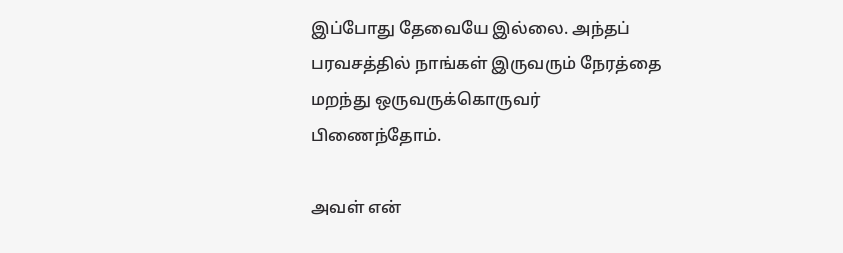இப்போது தேவையே இல்லை. அந்தப் பரவசத்தில் நாங்கள் இருவரும் நேரத்தை மறந்து ஒருவருக்கொருவர் பிணைந்தோம்.

அவள் என்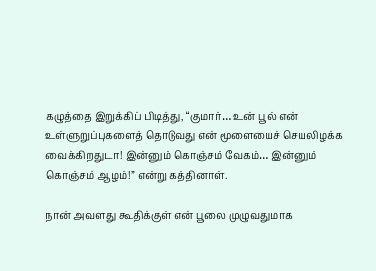கழுத்தை இறுக்கிப் பிடித்து, “குமார்… உன் பூல் என் உள்ளுறுப்புகளைத் தொடுவது என் மூளையைச் செயலிழக்க வைக்கிறதுடா! இன்னும் கொஞ்சம் வேகம்… இன்னும் கொஞ்சம் ஆழம்!” என்று கத்தினாள்.

நான் அவளது கூதிக்குள் என் பூலை முழுவதுமாக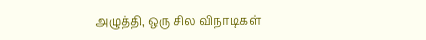அழுத்தி, ஒரு சில விநாடிகள்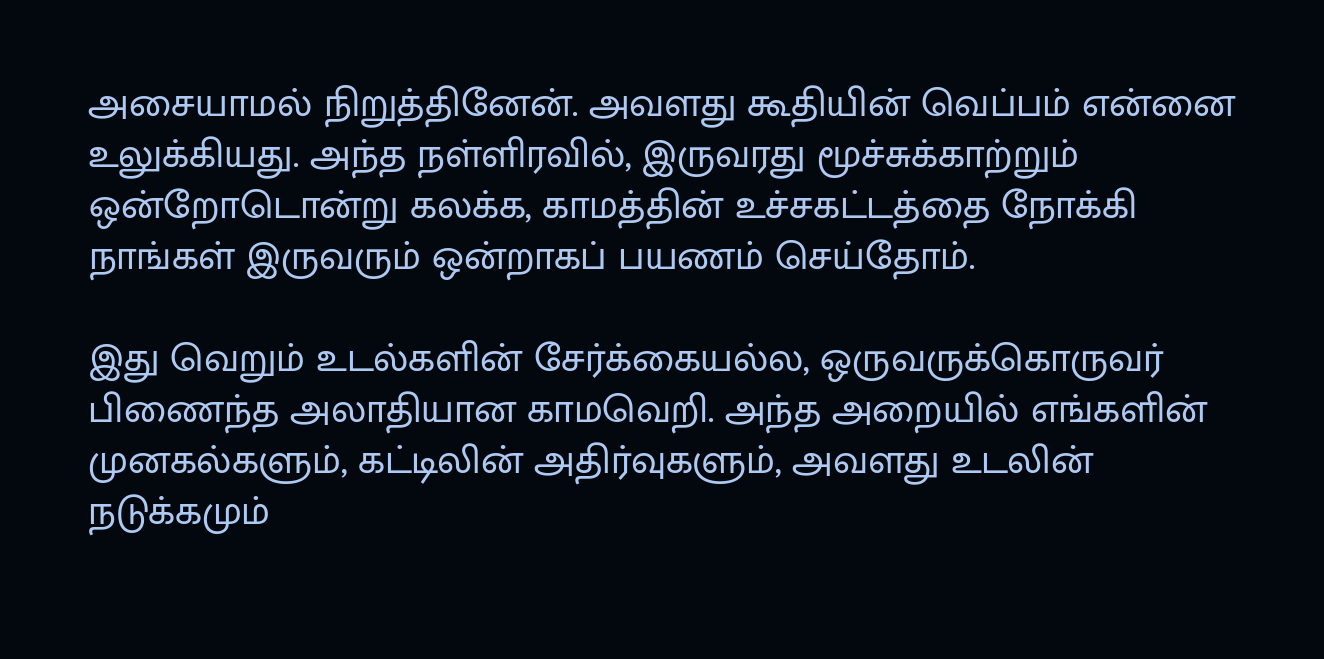அசையாமல் நிறுத்தினேன். அவளது கூதியின் வெப்பம் என்னை உலுக்கியது. அந்த நள்ளிரவில், இருவரது மூச்சுக்காற்றும் ஒன்றோடொன்று கலக்க, காமத்தின் உச்சகட்டத்தை நோக்கி நாங்கள் இருவரும் ஒன்றாகப் பயணம் செய்தோம்.

இது வெறும் உடல்களின் சேர்க்கையல்ல, ஒருவருக்கொருவர் பிணைந்த அலாதியான காமவெறி. அந்த அறையில் எங்களின் முனகல்களும், கட்டிலின் அதிர்வுகளும், அவளது உடலின் நடுக்கமும்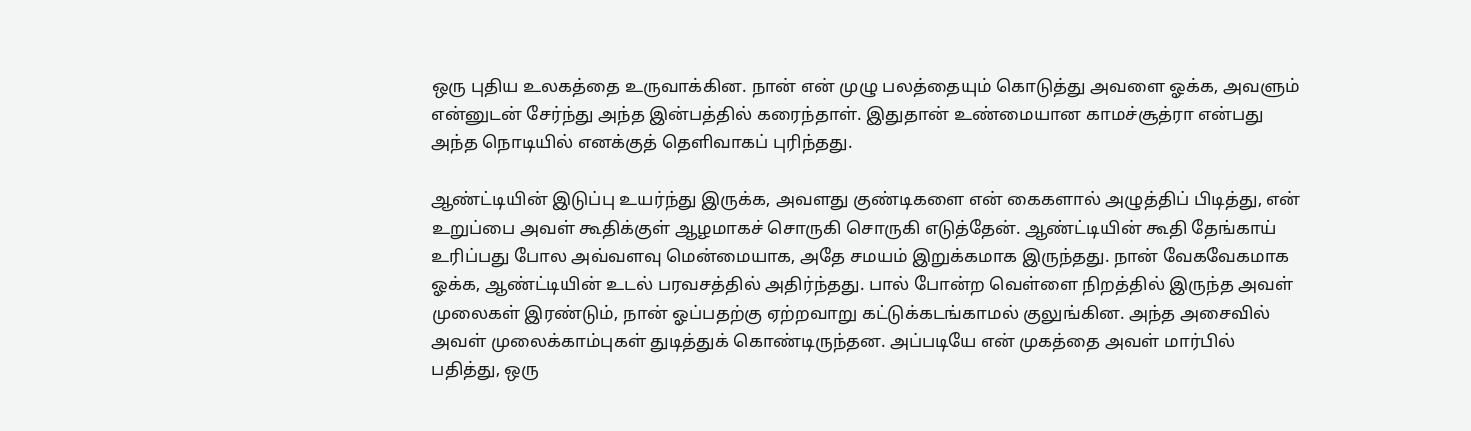ஒரு புதிய உலகத்தை உருவாக்கின. நான் என் முழு பலத்தையும் கொடுத்து அவளை ஓக்க, அவளும் என்னுடன் சேர்ந்து அந்த இன்பத்தில் கரைந்தாள். இதுதான் உண்மையான காமச்சூத்ரா என்பது அந்த நொடியில் எனக்குத் தெளிவாகப் புரிந்தது.

ஆண்ட்டியின் இடுப்பு உயர்ந்து இருக்க, அவளது குண்டிகளை என் கைகளால் அழுத்திப் பிடித்து, என் உறுப்பை அவள் கூதிக்குள் ஆழமாகச் சொருகி சொருகி எடுத்தேன். ஆண்ட்டியின் கூதி தேங்காய் உரிப்பது போல அவ்வளவு மென்மையாக, அதே சமயம் இறுக்கமாக இருந்தது. நான் வேகவேகமாக ஓக்க, ஆண்ட்டியின் உடல் பரவசத்தில் அதிர்ந்தது. பால் போன்ற வெள்ளை நிறத்தில் இருந்த அவள் முலைகள் இரண்டும், நான் ஓப்பதற்கு ஏற்றவாறு கட்டுக்கடங்காமல் குலுங்கின. அந்த அசைவில் அவள் முலைக்காம்புகள் துடித்துக் கொண்டிருந்தன. அப்படியே என் முகத்தை அவள் மார்பில் பதித்து, ஒரு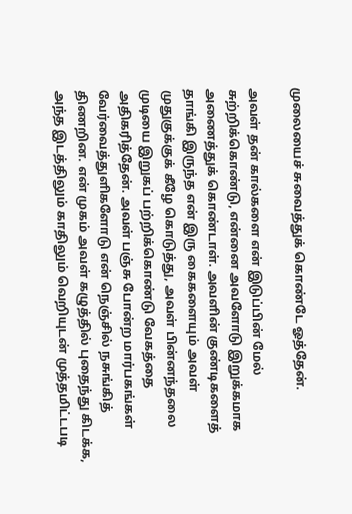முலையைச் சுவைத்துக் கொண்டே ஓத்தேன்.

அவள் தன் கால்களை என் இடுப்பின் மேல் சுற்றிக்கொண்டு, என்னை அவளோடு இறுக்கமாக அணைத்துக் கொண்டாள். அவளின் குண்டிகளைத் தாங்கி இருந்த என் இரு கைகளையும் அவள் முதுகுக்குக் கீழே கொடுத்து, அவள் பின்னந்தலை முடியை இறுகப் பற்றிக்கொண்டு வேகத்தை அதிகரித்தேன். அவள் பஞ்சு போன்ற மார்பகங்கள் வேர்வைத்துளிகளோடு என் நெஞ்சில் நசுங்கித் திணறின. என் முகம் அவள் கழுத்தில் புதைந்து கிடக்க, அந்த இடத்திலும் காதிலும் வெறியுடன் முத்தமிட்டபடி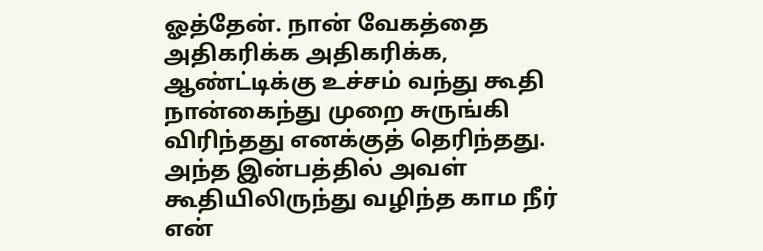ஓத்தேன். நான் வேகத்தை அதிகரிக்க அதிகரிக்க, ஆண்ட்டிக்கு உச்சம் வந்து கூதி நான்கைந்து முறை சுருங்கி விரிந்தது எனக்குத் தெரிந்தது. அந்த இன்பத்தில் அவள் கூதியிலிருந்து வழிந்த காம நீர் என்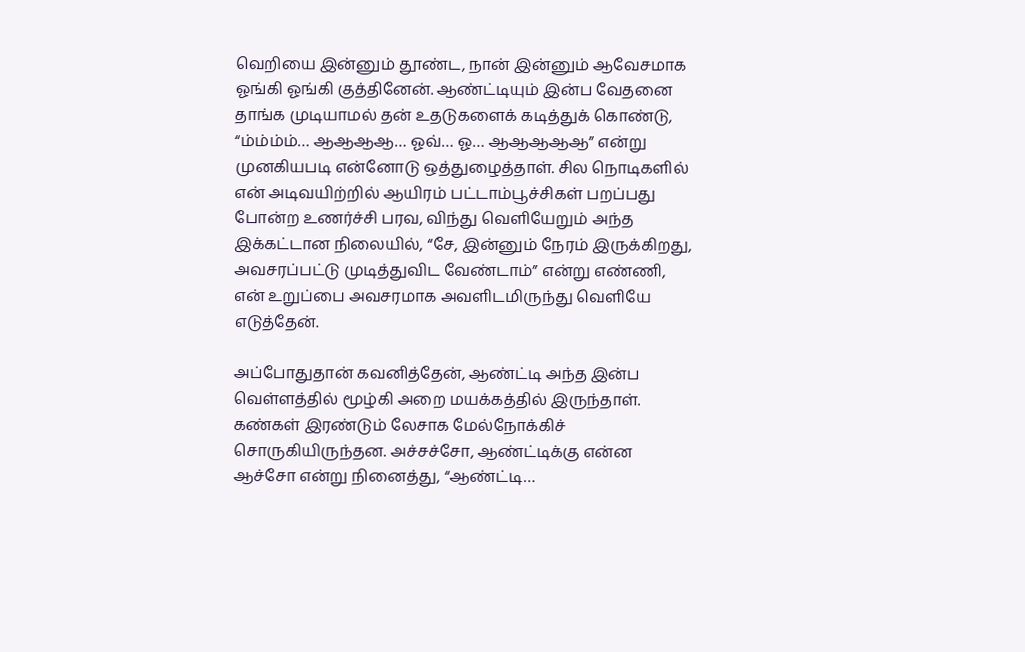வெறியை இன்னும் தூண்ட, நான் இன்னும் ஆவேசமாக ஓங்கி ஓங்கி குத்தினேன். ஆண்ட்டியும் இன்ப வேதனை தாங்க முடியாமல் தன் உதடுகளைக் கடித்துக் கொண்டு, “ம்ம்ம்ம்… ஆஆஆஆ… ஓவ்… ஓ… ஆஆஆஆஆ” என்று முனகியபடி என்னோடு ஒத்துழைத்தாள். சில நொடிகளில் என் அடிவயிற்றில் ஆயிரம் பட்டாம்பூச்சிகள் பறப்பது போன்ற உணர்ச்சி பரவ, விந்து வெளியேறும் அந்த இக்கட்டான நிலையில், “சே, இன்னும் நேரம் இருக்கிறது, அவசரப்பட்டு முடித்துவிட வேண்டாம்” என்று எண்ணி, என் உறுப்பை அவசரமாக அவளிடமிருந்து வெளியே எடுத்தேன்.

அப்போதுதான் கவனித்தேன், ஆண்ட்டி அந்த இன்ப வெள்ளத்தில் மூழ்கி அறை மயக்கத்தில் இருந்தாள். கண்கள் இரண்டும் லேசாக மேல்நோக்கிச் சொருகியிருந்தன. அச்சச்சோ, ஆண்ட்டிக்கு என்ன ஆச்சோ என்று நினைத்து, “ஆண்ட்டி…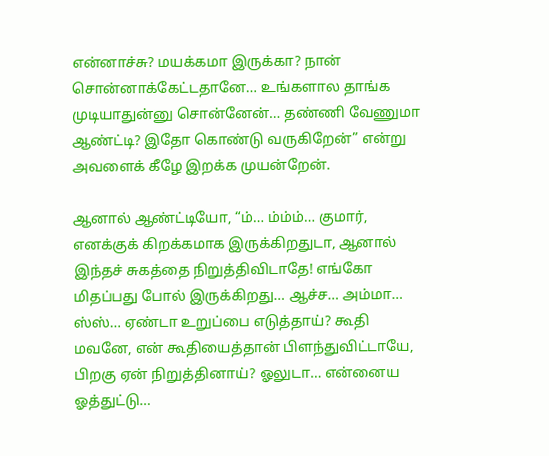என்னாச்சு? மயக்கமா இருக்கா? நான் சொன்னாக்கேட்டதானே… உங்களால தாங்க முடியாதுன்னு சொன்னேன்… தண்ணி வேணுமா ஆண்ட்டி? இதோ கொண்டு வருகிறேன்” என்று அவளைக் கீழே இறக்க முயன்றேன்.

ஆனால் ஆண்ட்டியோ, “ம்… ம்ம்ம்… குமார், எனக்குக் கிறக்கமாக இருக்கிறதுடா, ஆனால் இந்தச் சுகத்தை நிறுத்திவிடாதே! எங்கோ மிதப்பது போல் இருக்கிறது… ஆச்ச… அம்மா… ஸ்ஸ்… ஏண்டா உறுப்பை எடுத்தாய்? கூதி மவனே, என் கூதியைத்தான் பிளந்துவிட்டாயே, பிறகு ஏன் நிறுத்தினாய்? ஓலுடா… என்னைய ஓத்துட்டு…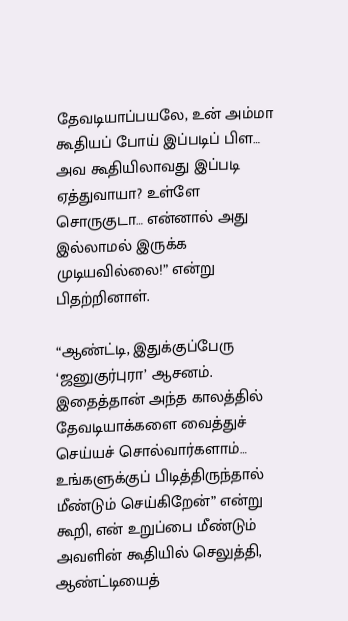தேவடியாப்பயலே, உன் அம்மா கூதியப் போய் இப்படிப் பிள… அவ கூதியிலாவது இப்படி ஏத்துவாயா? உள்ளே சொருகுடா… என்னால் அது இல்லாமல் இருக்க முடியவில்லை!” என்று பிதற்றினாள்.

“ஆண்ட்டி, இதுக்குப்பேரு ‘ஜனுகுர்புரா’ ஆசனம். இதைத்தான் அந்த காலத்தில் தேவடியாக்களை வைத்துச் செய்யச் சொல்வார்களாம்… உங்களுக்குப் பிடித்திருந்தால் மீண்டும் செய்கிறேன்” என்று கூறி, என் உறுப்பை மீண்டும் அவளின் கூதியில் செலுத்தி, ஆண்ட்டியைத்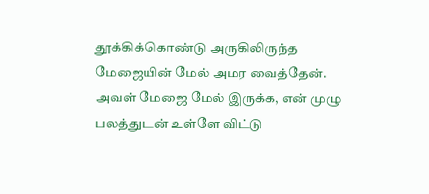தூக்கிக்கொண்டு அருகிலிருந்த மேஜையின் மேல் அமர வைத்தேன். அவள் மேஜை மேல் இருக்க, என் முழு பலத்துடன் உள்ளே விட்டு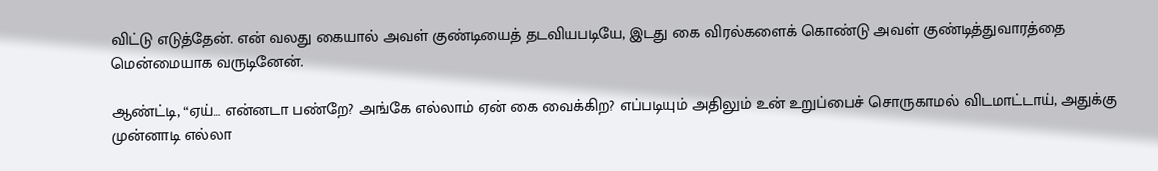விட்டு எடுத்தேன். என் வலது கையால் அவள் குண்டியைத் தடவியபடியே, இடது கை விரல்களைக் கொண்டு அவள் குண்டித்துவாரத்தை மென்மையாக வருடினேன்.

ஆண்ட்டி, “ஏய்… என்னடா பண்றே? அங்கே எல்லாம் ஏன் கை வைக்கிற? எப்படியும் அதிலும் உன் உறுப்பைச் சொருகாமல் விடமாட்டாய், அதுக்கு முன்னாடி எல்லா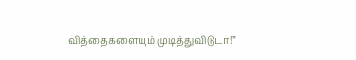வித்தைகளையும் முடித்துவிடுடா!”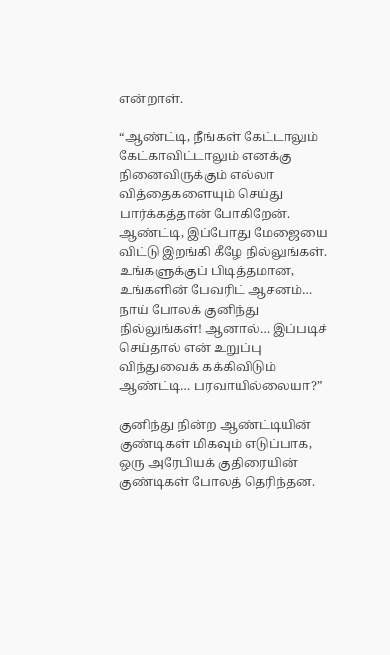என்றாள்.

“ஆண்ட்டி, நீங்கள் கேட்டாலும் கேட்காவிட்டாலும் எனக்கு நினைவிருக்கும் எல்லா வித்தைகளையும் செய்து பார்க்கத்தான் போகிறேன். ஆண்ட்டி, இப்போது மேஜையை விட்டு இறங்கி கீழே நில்லுங்கள். உங்களுக்குப் பிடித்தமான, உங்களின் பேவரிட் ஆசனம்… நாய் போலக் குனிந்து நில்லுங்கள்! ஆனால்… இப்படிச் செய்தால் என் உறுப்பு விந்துவைக் கக்கிவிடும் ஆண்ட்டி… பரவாயில்லையா?”

குனிந்து நின்ற ஆண்ட்டியின் குண்டிகள் மிகவும் எடுப்பாக, ஒரு அரேபியக் குதிரையின் குண்டிகள் போலத் தெரிந்தன.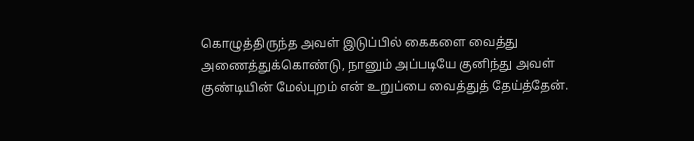கொழுத்திருந்த அவள் இடுப்பில் கைகளை வைத்து அணைத்துக்கொண்டு, நானும் அப்படியே குனிந்து அவள் குண்டியின் மேல்புறம் என் உறுப்பை வைத்துத் தேய்த்தேன்.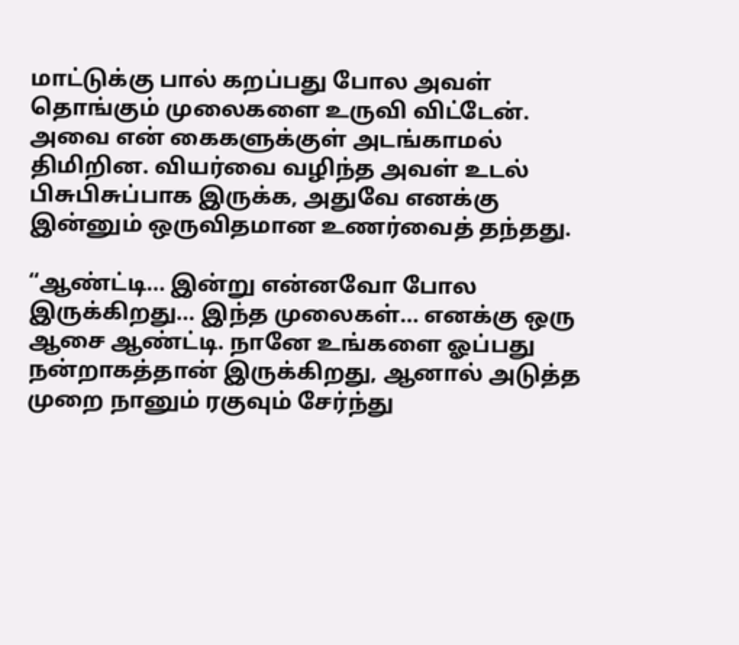மாட்டுக்கு பால் கறப்பது போல அவள் தொங்கும் முலைகளை உருவி விட்டேன். அவை என் கைகளுக்குள் அடங்காமல் திமிறின. வியர்வை வழிந்த அவள் உடல் பிசுபிசுப்பாக இருக்க, அதுவே எனக்கு இன்னும் ஒருவிதமான உணர்வைத் தந்தது.

“ஆண்ட்டி… இன்று என்னவோ போல இருக்கிறது… இந்த முலைகள்… எனக்கு ஒரு ஆசை ஆண்ட்டி. நானே உங்களை ஓப்பது நன்றாகத்தான் இருக்கிறது, ஆனால் அடுத்த முறை நானும் ரகுவும் சேர்ந்து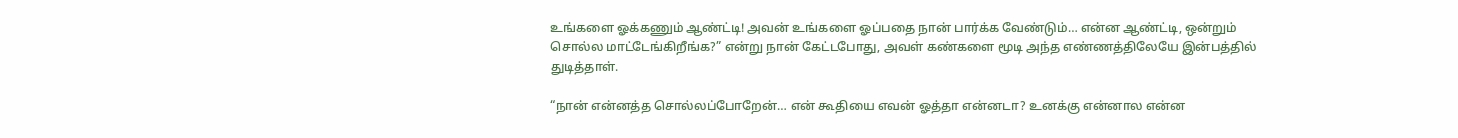உங்களை ஓக்கணும் ஆண்ட்டி! அவன் உங்களை ஓப்பதை நான் பார்க்க வேண்டும்… என்ன ஆண்ட்டி, ஒன்றும் சொல்ல மாட்டேங்கிறீங்க?” என்று நான் கேட்டபோது, அவள் கண்களை மூடி அந்த எண்ணத்திலேயே இன்பத்தில் துடித்தாள்.

“நான் என்னத்த சொல்லப்போறேன்… என் கூதியை எவன் ஓத்தா என்னடா? உனக்கு என்னால என்ன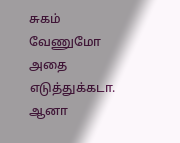சுகம் வேணுமோ அதை எடுத்துக்கடா. ஆனா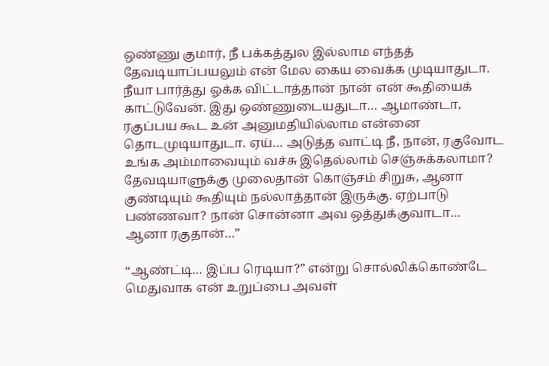ஒண்ணு குமார், நீ பக்கத்துல இல்லாம எந்தத் தேவடியாப்பயலும் என் மேல கைய வைக்க முடியாதுடா. நீயா பார்த்து ஓக்க விட்டாத்தான் நான் என் கூதியைக் காட்டுவேன். இது ஒண்ணுடையதுடா… ஆமாண்டா, ரகுப்பய கூட உன் அனுமதியில்லாம என்னை தொடமுடியாதுடா. ஏய்… அடுத்த வாட்டி நீ, நான், ரகுவோட உங்க அம்மாவையும் வச்சு இதெல்லாம் செஞ்சுக்கலாமா? தேவடியாளுக்கு முலைதான் கொஞ்சம் சிறுசு, ஆனா குண்டியும் கூதியும் நல்லாத்தான் இருக்கு. ஏற்பாடு பண்ணவா? நான் சொன்னா அவ ஒத்துக்குவாடா… ஆனா ரகுதான்…”

“ஆண்ட்டி… இப்ப ரெடியா?” என்று சொல்லிக்கொண்டே மெதுவாக என் உறுப்பை அவள்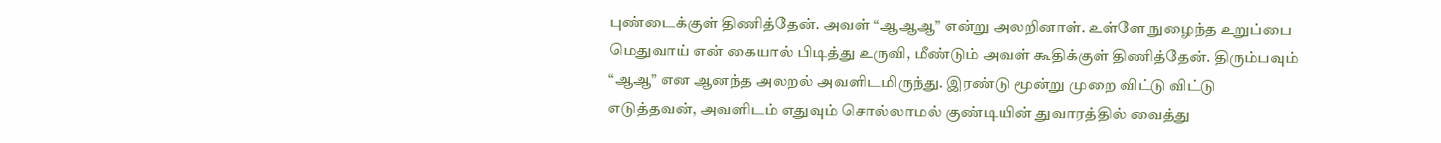புண்டைக்குள் திணித்தேன். அவள் “ஆஆஆ” என்று அலறினாள். உள்ளே நுழைந்த உறுப்பை மெதுவாய் என் கையால் பிடித்து உருவி, மீண்டும் அவள் கூதிக்குள் திணித்தேன். திரும்பவும் “ஆஆ” என ஆனந்த அலறல் அவளிடமிருந்து. இரண்டு மூன்று முறை விட்டு விட்டு எடுத்தவன், அவளிடம் எதுவும் சொல்லாமல் குண்டியின் துவாரத்தில் வைத்து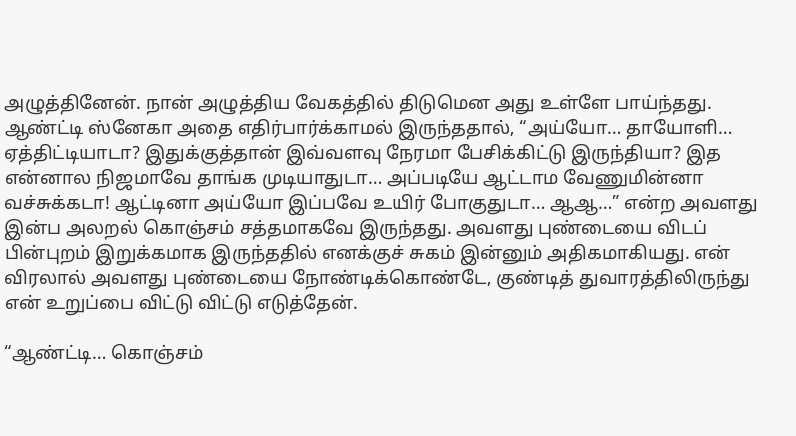அழுத்தினேன். நான் அழுத்திய வேகத்தில் திடுமென அது உள்ளே பாய்ந்தது. ஆண்ட்டி ஸ்னேகா அதை எதிர்பார்க்காமல் இருந்ததால், “அய்யோ… தாயோளி… ஏத்திட்டியாடா? இதுக்குத்தான் இவ்வளவு நேரமா பேசிக்கிட்டு இருந்தியா? இத என்னால நிஜமாவே தாங்க முடியாதுடா… அப்படியே ஆட்டாம வேணுமின்னா வச்சுக்கடா! ஆட்டினா அய்யோ இப்பவே உயிர் போகுதுடா… ஆஆ…” என்ற அவளது இன்ப அலறல் கொஞ்சம் சத்தமாகவே இருந்தது. அவளது புண்டையை விடப் பின்புறம் இறுக்கமாக இருந்ததில் எனக்குச் சுகம் இன்னும் அதிகமாகியது. என் விரலால் அவளது புண்டையை நோண்டிக்கொண்டே, குண்டித் துவாரத்திலிருந்து என் உறுப்பை விட்டு விட்டு எடுத்தேன்.

“ஆண்ட்டி… கொஞ்சம்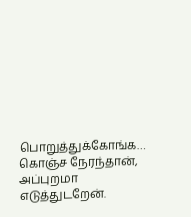பொறுத்துக்கோங்க… கொஞ்ச நேரந்தான், அப்புறமா எடுத்துடறேன்.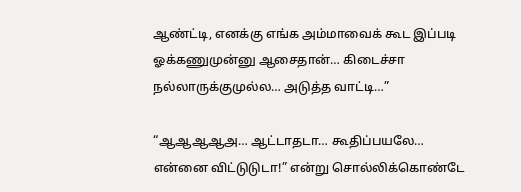ஆண்ட்டி, எனக்கு எங்க அம்மாவைக் கூட இப்படி ஓக்கணுமுன்னு ஆசைதான்… கிடைச்சா நல்லாருக்குமுல்ல… அடுத்த வாட்டி…”

“ஆஆஆஆஅ… ஆட்டாதடா… கூதிப்பயலே… என்னை விட்டுடுடா!” என்று சொல்லிக்கொண்டே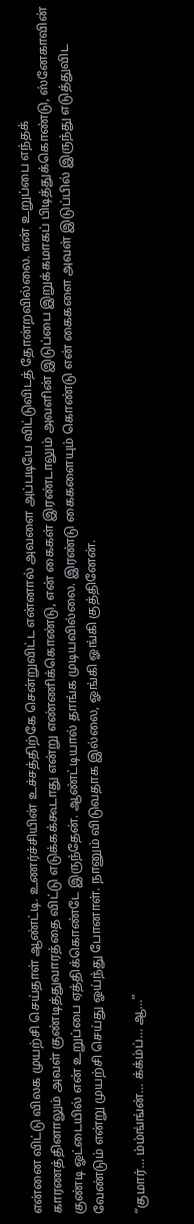என்னை விட்டு விலக முயற்சி செய்தாள் ஆண்ட்டி. உணர்ச்சியின் உச்சத்திற்கே சென்றுவிட்ட என்னால் அவளை அப்படியே விட்டுவிடத் தோன்றவில்லை. என் உறுப்பை எந்தக் காரணத்தினாலும் அவள் குண்டித்துவாரத்தை விட்டு எடுக்கக்கூடாது என்று எண்ணிக்கொண்டு, என் கைகள் இரண்டாலும் அவளின் இடுப்பை இறுக்கமாகப் பிடித்துக்கொண்டு, ஸ்னேகாவின் குண்டி ஓட்டையில் என் உறுப்பை ஏத்திக்கொண்டே இருந்தேன். ஆண்ட்டியால் தாங்க முடியவில்லை. இரண்டு கைகளையும் கொண்டு என் கைகளை அவள் இடுப்பில் இருந்து எடுத்துவிட வேண்டும் என்று முயற்சி செய்து ஓய்ந்து போனாள். நானும் விடுவதாக இல்லை, ஓங்கி ஓங்கி குத்தினேன்.

“குமார்… ம்ம்ங்ங்ன்… க்க்ம்ப்… ஆ…”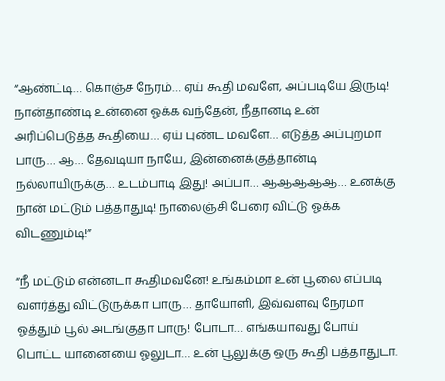“ஆண்ட்டி… கொஞ்ச நேரம்… ஏய் கூதி மவளே, அப்படியே இருடி! நான்தாண்டி உன்னை ஓக்க வந்தேன், நீதானடி உன் அரிப்பெடுத்த கூதியை… ஏய் புண்ட மவளே… எடுத்த அப்புறமா பாரு… ஆ… தேவடியா நாயே, இன்னைக்குத்தான்டி நல்லாயிருக்கு… உடம்பாடி இது! அப்பா… ஆஆஆஆஆ… உனக்கு நான் மட்டும் பத்தாதுடி! நாலைஞ்சி பேரை விட்டு ஓக்க விடணும்டி!”

“நீ மட்டும் என்னடா கூதிமவனே! உங்கம்மா உன் பூலை எப்படி வளர்த்து விட்டுருக்கா பாரு… தாயோளி, இவ்வளவு நேரமா ஓத்தும் பூல் அடங்குதா பாரு! போடா… எங்கயாவது போய் பொட்ட யானையை ஓலுடா… உன் பூலுக்கு ஒரு கூதி பத்தாதுடா.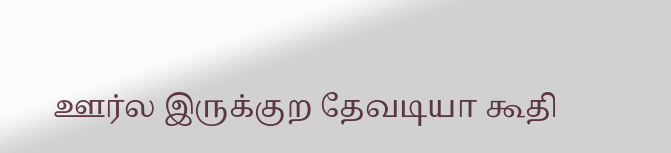ஊர்ல இருக்குற தேவடியா கூதி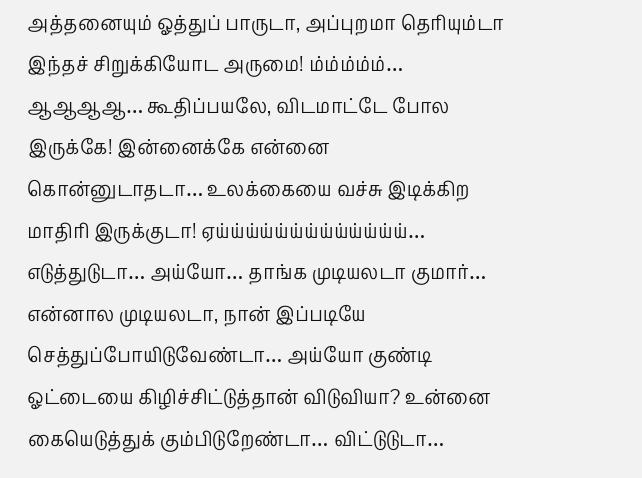அத்தனையும் ஓத்துப் பாருடா, அப்புறமா தெரியும்டா இந்தச் சிறுக்கியோட அருமை! ம்ம்ம்ம்ம்… ஆஆஆஆ… கூதிப்பயலே, விடமாட்டே போல இருக்கே! இன்னைக்கே என்னை கொன்னுடாதடா… உலக்கையை வச்சு இடிக்கிற மாதிரி இருக்குடா! ஏய்ய்ய்ய்ய்ய்ய்ய்ய்ய்ய்ய்ய்… எடுத்துடுடா… அய்யோ… தாங்க முடியலடா குமார்… என்னால முடியலடா, நான் இப்படியே செத்துப்போயிடுவேண்டா… அய்யோ குண்டி ஓட்டையை கிழிச்சிட்டுத்தான் விடுவியா? உன்னை கையெடுத்துக் கும்பிடுறேண்டா… விட்டுடுடா…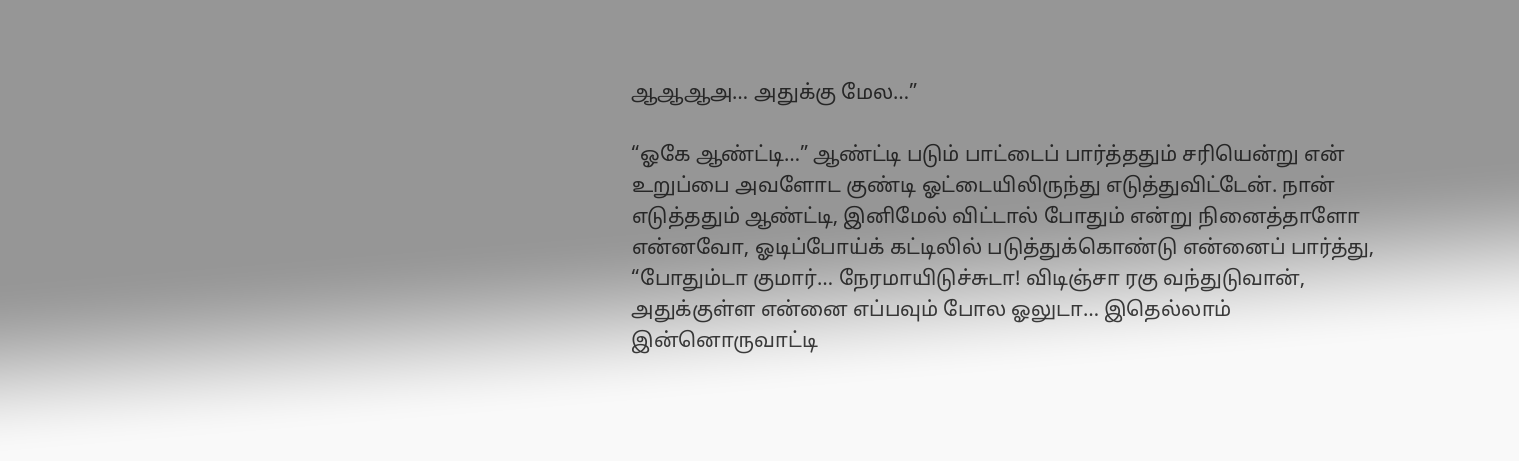ஆஆஆஅ… அதுக்கு மேல…”

“ஓகே ஆண்ட்டி…” ஆண்ட்டி படும் பாட்டைப் பார்த்ததும் சரியென்று என் உறுப்பை அவளோட குண்டி ஓட்டையிலிருந்து எடுத்துவிட்டேன். நான் எடுத்ததும் ஆண்ட்டி, இனிமேல் விட்டால் போதும் என்று நினைத்தாளோ என்னவோ, ஓடிப்போய்க் கட்டிலில் படுத்துக்கொண்டு என்னைப் பார்த்து, “போதும்டா குமார்… நேரமாயிடுச்சுடா! விடிஞ்சா ரகு வந்துடுவான், அதுக்குள்ள என்னை எப்பவும் போல ஓலுடா… இதெல்லாம் இன்னொருவாட்டி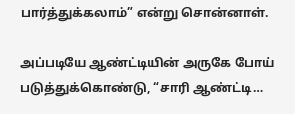பார்த்துக்கலாம்” என்று சொன்னாள்.

அப்படியே ஆண்ட்டியின் அருகே போய் படுத்துக்கொண்டு, “சாரி ஆண்ட்டி…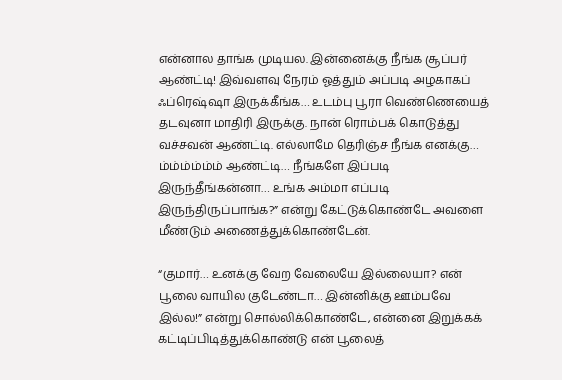என்னால தாங்க முடியல. இன்னைக்கு நீங்க சூப்பர் ஆண்ட்டி! இவ்வளவு நேரம் ஓத்தும் அப்படி அழகாகப் ஃப்ரெஷ்ஷா இருக்கீங்க… உடம்பு பூரா வெண்ணெயைத் தடவுனா மாதிரி இருக்கு. நான் ரொம்பக் கொடுத்து வச்சவன் ஆண்ட்டி. எல்லாமே தெரிஞ்ச நீங்க எனக்கு… ம்ம்ம்ம்ம்ம் ஆண்ட்டி… நீங்களே இப்படி இருந்தீங்கன்னா… உங்க அம்மா எப்படி இருந்திருப்பாங்க?” என்று கேட்டுக்கொண்டே அவளை மீண்டும் அணைத்துக்கொண்டேன்.

“குமார்… உனக்கு வேற வேலையே இல்லையா? என் பூலை வாயில குடேண்டா… இன்னிக்கு ஊம்பவே இல்ல!” என்று சொல்லிக்கொண்டே, என்னை இறுக்கக் கட்டிப்பிடித்துக்கொண்டு என் பூலைத்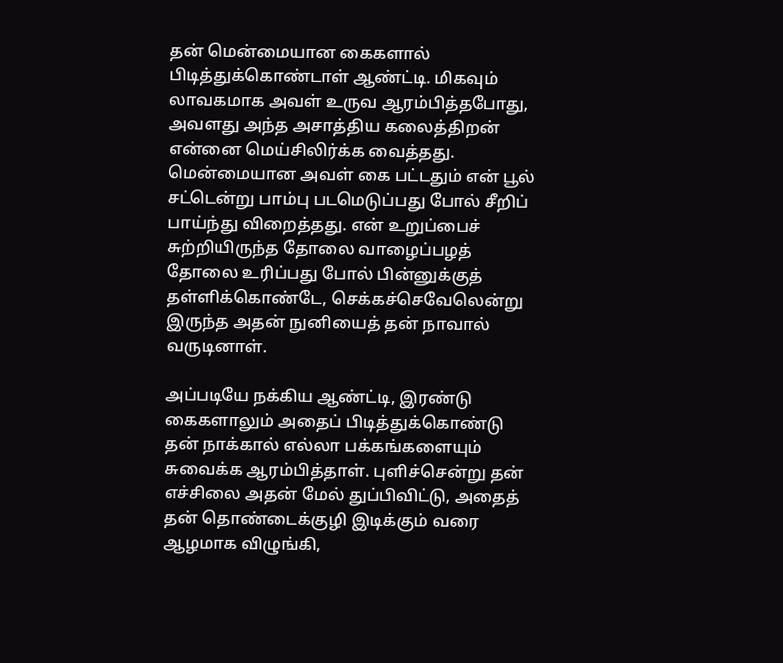தன் மென்மையான கைகளால் பிடித்துக்கொண்டாள் ஆண்ட்டி. மிகவும் லாவகமாக அவள் உருவ ஆரம்பித்தபோது, அவளது அந்த அசாத்திய கலைத்திறன் என்னை மெய்சிலிர்க்க வைத்தது. மென்மையான அவள் கை பட்டதும் என் பூல் சட்டென்று பாம்பு படமெடுப்பது போல் சீறிப் பாய்ந்து விறைத்தது. என் உறுப்பைச் சுற்றியிருந்த தோலை வாழைப்பழத் தோலை உரிப்பது போல் பின்னுக்குத் தள்ளிக்கொண்டே, செக்கச்செவேலென்று இருந்த அதன் நுனியைத் தன் நாவால் வருடினாள்.

அப்படியே நக்கிய ஆண்ட்டி, இரண்டு கைகளாலும் அதைப் பிடித்துக்கொண்டு தன் நாக்கால் எல்லா பக்கங்களையும் சுவைக்க ஆரம்பித்தாள். புளிச்சென்று தன் எச்சிலை அதன் மேல் துப்பிவிட்டு, அதைத் தன் தொண்டைக்குழி இடிக்கும் வரை ஆழமாக விழுங்கி,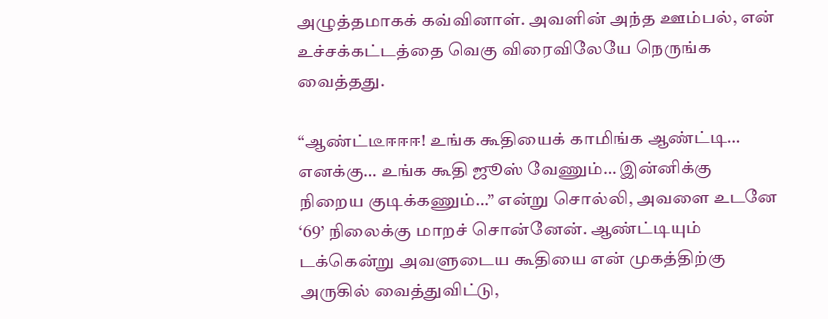அழுத்தமாகக் கவ்வினாள். அவளின் அந்த ஊம்பல், என் உச்சக்கட்டத்தை வெகு விரைவிலேயே நெருங்க வைத்தது.

“ஆண்ட்டீஈஈஈ! உங்க கூதியைக் காமிங்க ஆண்ட்டி… எனக்கு… உங்க கூதி ஜூஸ் வேணும்… இன்னிக்கு நிறைய குடிக்கணும்…” என்று சொல்லி, அவளை உடனே ‘69’ நிலைக்கு மாறச் சொன்னேன். ஆண்ட்டியும் டக்கென்று அவளுடைய கூதியை என் முகத்திற்கு அருகில் வைத்துவிட்டு,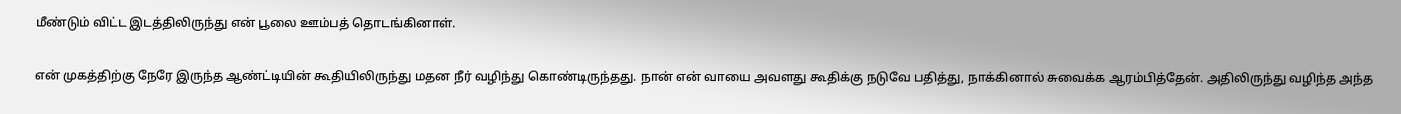மீண்டும் விட்ட இடத்திலிருந்து என் பூலை ஊம்பத் தொடங்கினாள்.

என் முகத்திற்கு நேரே இருந்த ஆண்ட்டியின் கூதியிலிருந்து மதன நீர் வழிந்து கொண்டிருந்தது. நான் என் வாயை அவளது கூதிக்கு நடுவே பதித்து, நாக்கினால் சுவைக்க ஆரம்பித்தேன். அதிலிருந்து வழிந்த அந்த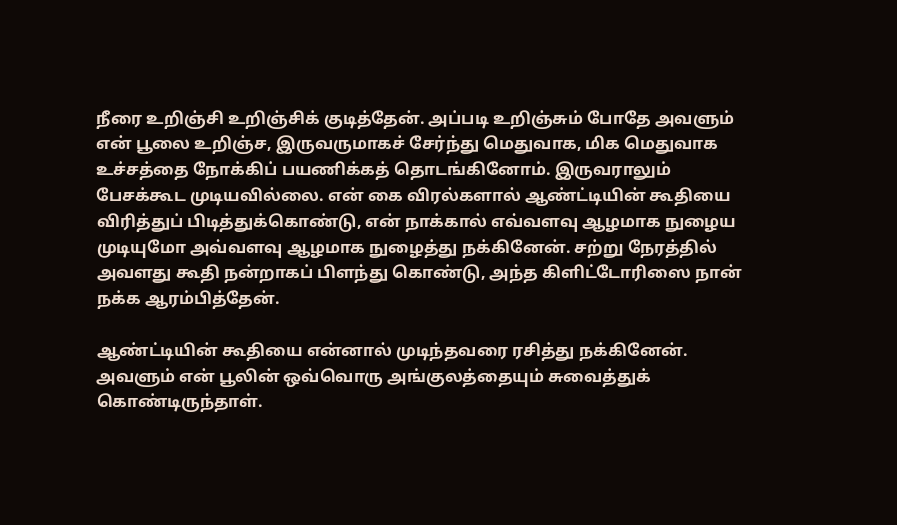நீரை உறிஞ்சி உறிஞ்சிக் குடித்தேன். அப்படி உறிஞ்சும் போதே அவளும் என் பூலை உறிஞ்ச, இருவருமாகச் சேர்ந்து மெதுவாக, மிக மெதுவாக உச்சத்தை நோக்கிப் பயணிக்கத் தொடங்கினோம். இருவராலும் பேசக்கூட முடியவில்லை. என் கை விரல்களால் ஆண்ட்டியின் கூதியை விரித்துப் பிடித்துக்கொண்டு, என் நாக்கால் எவ்வளவு ஆழமாக நுழைய முடியுமோ அவ்வளவு ஆழமாக நுழைத்து நக்கினேன். சற்று நேரத்தில் அவளது கூதி நன்றாகப் பிளந்து கொண்டு, அந்த கிளிட்டோரிஸை நான் நக்க ஆரம்பித்தேன்.

ஆண்ட்டியின் கூதியை என்னால் முடிந்தவரை ரசித்து நக்கினேன். அவளும் என் பூலின் ஒவ்வொரு அங்குலத்தையும் சுவைத்துக் கொண்டிருந்தாள்.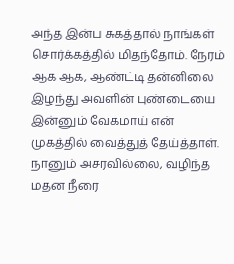அந்த இன்ப சுகத்தால் நாங்கள் சொர்க்கத்தில் மிதந்தோம். நேரம் ஆக ஆக, ஆண்ட்டி தன்னிலை இழந்து அவளின் புண்டையை இன்னும் வேகமாய் என் முகத்தில் வைத்துத் தேய்த்தாள். நானும் அசரவில்லை, வழிந்த மதன நீரை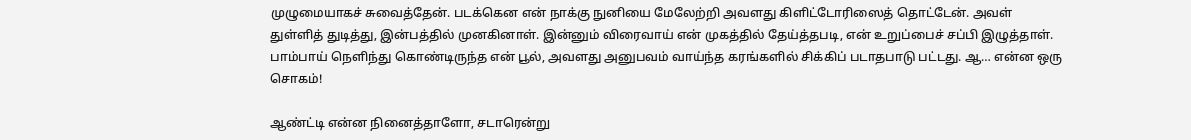முழுமையாகச் சுவைத்தேன். படக்கென என் நாக்கு நுனியை மேலேற்றி அவளது கிளிட்டோரிஸைத் தொட்டேன். அவள் துள்ளித் துடித்து, இன்பத்தில் முனகினாள். இன்னும் விரைவாய் என் முகத்தில் தேய்த்தபடி, என் உறுப்பைச் சப்பி இழுத்தாள். பாம்பாய் நெளிந்து கொண்டிருந்த என் பூல், அவளது அனுபவம் வாய்ந்த கரங்களில் சிக்கிப் படாதபாடு பட்டது. ஆ… என்ன ஒரு சொகம்!

ஆண்ட்டி என்ன நினைத்தாளோ, சடாரென்று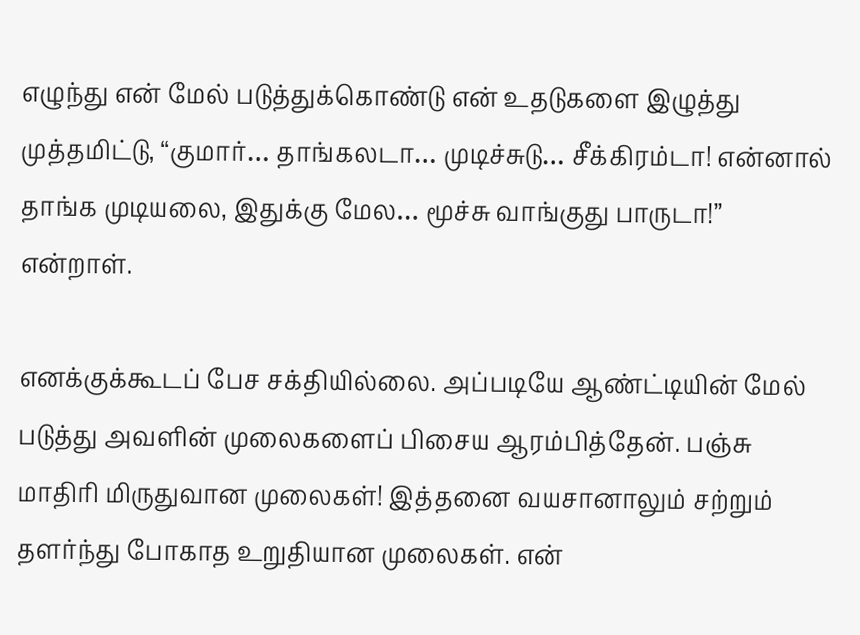எழுந்து என் மேல் படுத்துக்கொண்டு என் உதடுகளை இழுத்து முத்தமிட்டு, “குமார்… தாங்கலடா… முடிச்சுடு… சீக்கிரம்டா! என்னால் தாங்க முடியலை, இதுக்கு மேல… மூச்சு வாங்குது பாருடா!” என்றாள்.

எனக்குக்கூடப் பேச சக்தியில்லை. அப்படியே ஆண்ட்டியின் மேல் படுத்து அவளின் முலைகளைப் பிசைய ஆரம்பித்தேன். பஞ்சு மாதிரி மிருதுவான முலைகள்! இத்தனை வயசானாலும் சற்றும் தளர்ந்து போகாத உறுதியான முலைகள். என்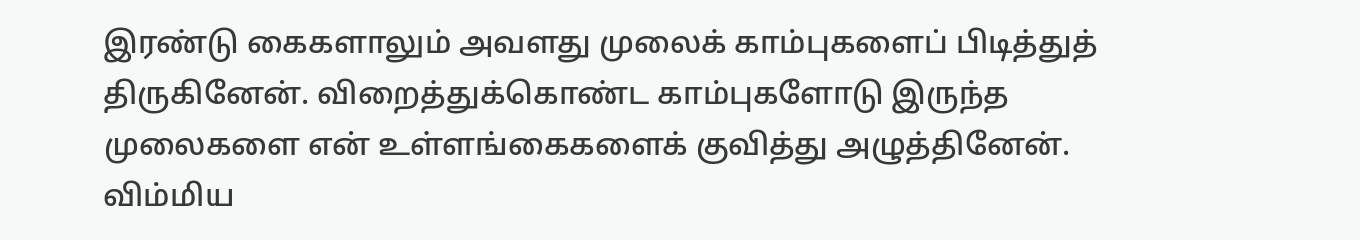இரண்டு கைகளாலும் அவளது முலைக் காம்புகளைப் பிடித்துத் திருகினேன். விறைத்துக்கொண்ட காம்புகளோடு இருந்த முலைகளை என் உள்ளங்கைகளைக் குவித்து அழுத்தினேன். விம்மிய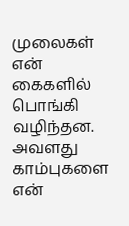முலைகள் என் கைகளில் பொங்கி வழிந்தன. அவளது காம்புகளை என்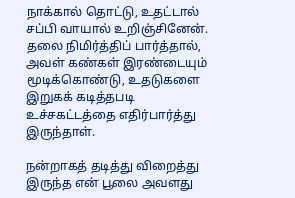நாக்கால் தொட்டு, உதட்டால் சப்பி வாயால் உறிஞ்சினேன். தலை நிமிர்த்திப் பார்த்தால், அவள் கண்கள் இரண்டையும் மூடிக்கொண்டு, உதடுகளை இறுகக் கடித்தபடி உச்சகட்டத்தை எதிர்பார்த்து இருந்தாள்.

நன்றாகத் தடித்து விறைத்து இருந்த என் பூலை அவளது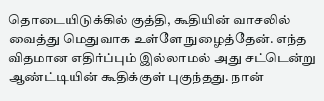தொடையிடுக்கில் குத்தி, கூதியின் வாசலில் வைத்து மெதுவாக உள்ளே நுழைத்தேன். எந்த விதமான எதிர்ப்பும் இல்லாமல் அது சட்டென்று ஆண்ட்டியின் கூதிக்குள் புகுந்தது. நான்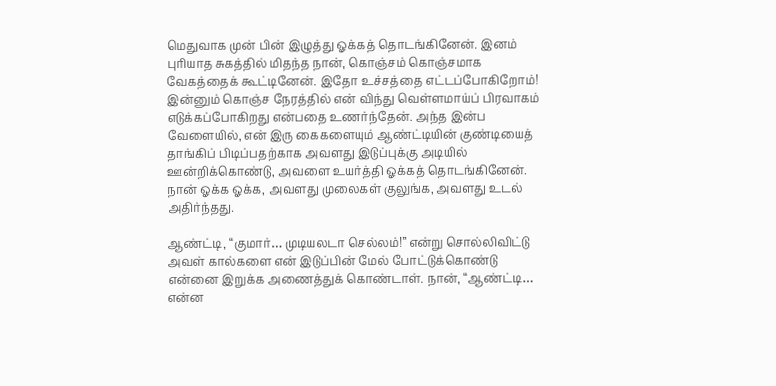மெதுவாக முன் பின் இழுத்து ஓக்கத் தொடங்கினேன். இனம் புரியாத சுகத்தில் மிதந்த நான், கொஞ்சம் கொஞ்சமாக வேகத்தைக் கூட்டினேன். இதோ உச்சத்தை எட்டப்போகிறோம்! இன்னும் கொஞ்ச நேரத்தில் என் விந்து வெள்ளமாய்ப் பிரவாகம் எடுக்கப்போகிறது என்பதை உணர்ந்தேன். அந்த இன்ப வேளையில், என் இரு கைகளையும் ஆண்ட்டியின் குண்டியைத் தாங்கிப் பிடிப்பதற்காக அவளது இடுப்புக்கு அடியில் ஊன்றிக்கொண்டு, அவளை உயர்த்தி ஓக்கத் தொடங்கினேன். நான் ஓக்க ஓக்க, அவளது முலைகள் குலுங்க, அவளது உடல் அதிர்ந்தது.

ஆண்ட்டி, “குமார்… முடியலடா செல்லம்!” என்று சொல்லிவிட்டு அவள் கால்களை என் இடுப்பின் மேல் போட்டுக்கொண்டு என்னை இறுக்க அணைத்துக் கொண்டாள். நான், “ஆண்ட்டி… என்ன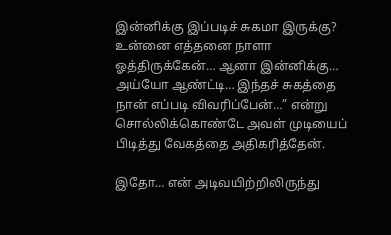இன்னிக்கு இப்படிச் சுகமா இருக்கு? உன்னை எத்தனை நாளா ஓத்திருக்கேன்… ஆனா இன்னிக்கு… அய்யோ ஆண்ட்டி… இந்தச் சுகத்தை நான் எப்படி விவரிப்பேன்…” என்று சொல்லிக்கொண்டே அவள் முடியைப் பிடித்து வேகத்தை அதிகரித்தேன்.

இதோ… என் அடிவயிற்றிலிருந்து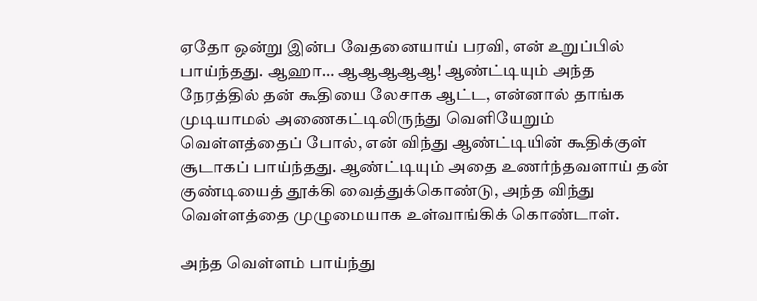ஏதோ ஒன்று இன்ப வேதனையாய் பரவி, என் உறுப்பில் பாய்ந்தது. ஆஹா… ஆஆஆஆஆ! ஆண்ட்டியும் அந்த நேரத்தில் தன் கூதியை லேசாக ஆட்ட, என்னால் தாங்க முடியாமல் அணைகட்டிலிருந்து வெளியேறும் வெள்ளத்தைப் போல், என் விந்து ஆண்ட்டியின் கூதிக்குள் சூடாகப் பாய்ந்தது. ஆண்ட்டியும் அதை உணர்ந்தவளாய் தன் குண்டியைத் தூக்கி வைத்துக்கொண்டு, அந்த விந்து வெள்ளத்தை முழுமையாக உள்வாங்கிக் கொண்டாள்.

அந்த வெள்ளம் பாய்ந்து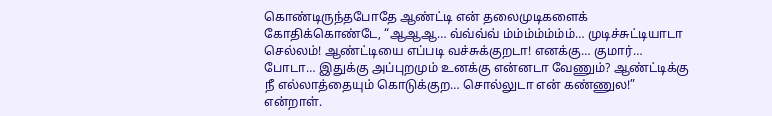கொண்டிருந்தபோதே ஆண்ட்டி என் தலைமுடிகளைக் கோதிக்கொண்டே, “ஆஆஆ… வ்வ்வ்வ் ம்ம்ம்ம்ம்ம்ம்… முடிச்சுட்டியாடா செல்லம்! ஆண்ட்டியை எப்படி வச்சுக்குறடா! எனக்கு… குமார்… போடா… இதுக்கு அப்புறமும் உனக்கு என்னடா வேணும்? ஆண்ட்டிக்கு நீ எல்லாத்தையும் கொடுக்குற… சொல்லுடா என் கண்ணுல!” என்றாள்.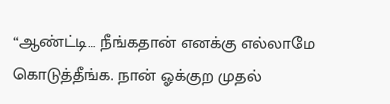“ஆண்ட்டி… நீங்கதான் எனக்கு எல்லாமே கொடுத்தீங்க. நான் ஓக்குற முதல்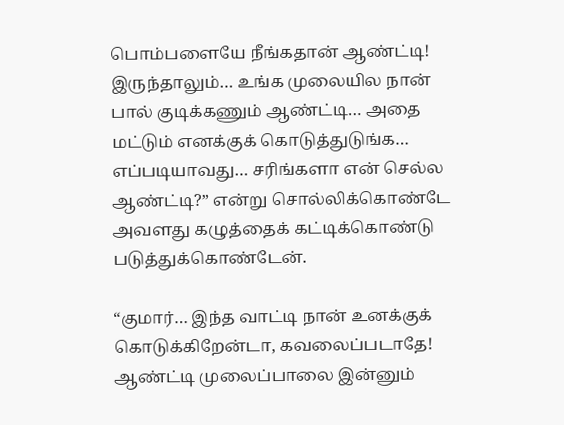பொம்பளையே நீங்கதான் ஆண்ட்டி! இருந்தாலும்… உங்க முலையில நான் பால் குடிக்கணும் ஆண்ட்டி… அதை மட்டும் எனக்குக் கொடுத்துடுங்க… எப்படியாவது… சரிங்களா என் செல்ல ஆண்ட்டி?” என்று சொல்லிக்கொண்டே அவளது கழுத்தைக் கட்டிக்கொண்டு படுத்துக்கொண்டேன்.

“குமார்… இந்த வாட்டி நான் உனக்குக் கொடுக்கிறேன்டா, கவலைப்படாதே! ஆண்ட்டி முலைப்பாலை இன்னும்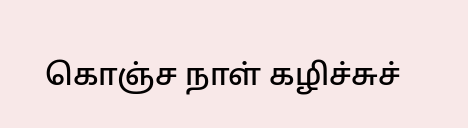கொஞ்ச நாள் கழிச்சுச்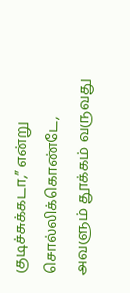குடிச்சுக்கடா,” என்று சொல்லிக்கொண்டே, அவளும் தூக்கம் வருவது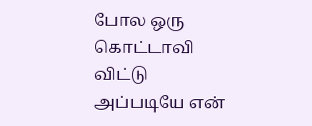போல ஒரு கொட்டாவி விட்டு அப்படியே என்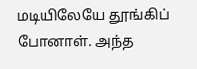மடியிலேயே தூங்கிப் போனாள். அந்த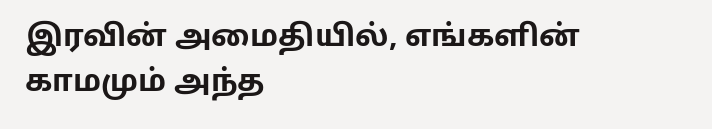இரவின் அமைதியில், எங்களின் காமமும் அந்த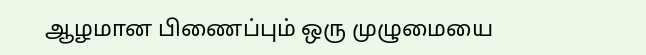ஆழமான பிணைப்பும் ஒரு முழுமையை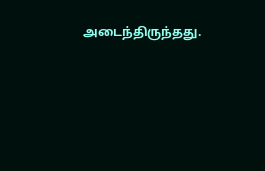அடைந்திருந்தது.